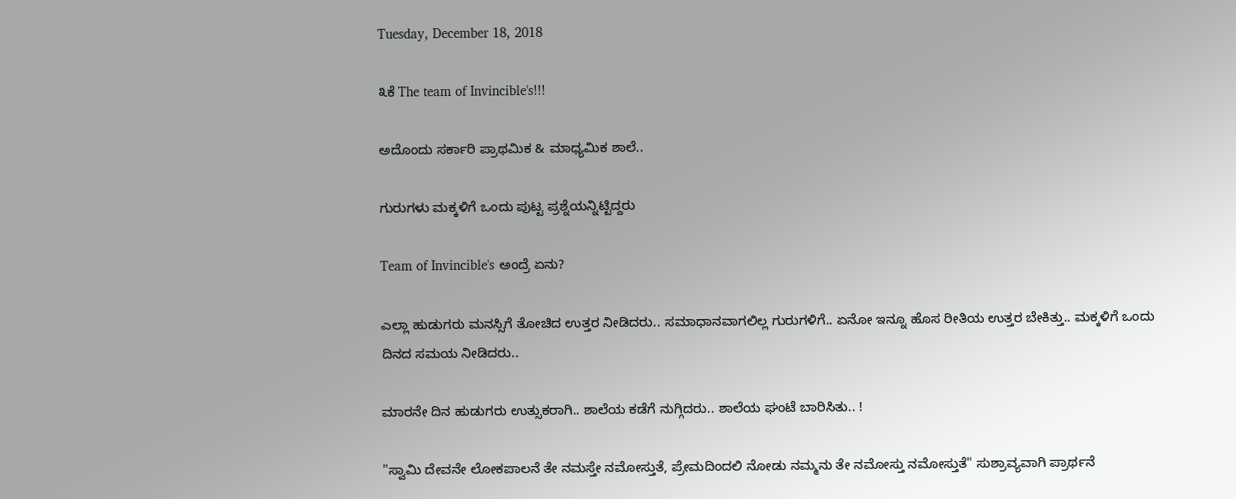Tuesday, December 18, 2018

೩ಕೆ The team of Invincible's!!!

ಅದೊಂದು ಸರ್ಕಾರಿ ಪ್ರಾಥಮಿಕ & ಮಾಧ್ಯಮಿಕ ಶಾಲೆ..

ಗುರುಗಳು ಮಕ್ಕಳಿಗೆ ಒಂದು ಪುಟ್ಟ ಪ್ರಶ್ನೆಯನ್ನಿಟ್ಟಿದ್ದರು

Team of Invincible's ಅಂದ್ರೆ ಏನು?

ಎಲ್ಲಾ ಹುಡುಗರು ಮನಸ್ಸಿಗೆ ತೋಚಿದ ಉತ್ತರ ನೀಡಿದರು.. ಸಮಾಧಾನವಾಗಲಿಲ್ಲ ಗುರುಗಳಿಗೆ.. ಏನೋ ಇನ್ನೂ ಹೊಸ ರೀತಿಯ ಉತ್ತರ ಬೇಕಿತ್ತು.. ಮಕ್ಕಳಿಗೆ ಒಂದು ದಿನದ ಸಮಯ ನೀಡಿದರು..

ಮಾರನೇ ದಿನ ಹುಡುಗರು ಉತ್ಸುಕರಾಗಿ.. ಶಾಲೆಯ ಕಡೆಗೆ ನುಗ್ಗಿದರು.. ಶಾಲೆಯ ಘಂಟೆ ಬಾರಿಸಿತು.. !

"ಸ್ವಾಮಿ ದೇವನೇ ಲೋಕಪಾಲನೆ ತೇ ನಮಸ್ತೇ ನಮೋಸ್ತುತೆ, ಪ್ರೇಮದಿಂದಲಿ ನೋಡು ನಮ್ಮನು ತೇ ನಮೋಸ್ತು ನಮೋಸ್ತುತೆ" ಸುಶ್ರಾವ್ಯವಾಗಿ ಪ್ರಾರ್ಥನೆ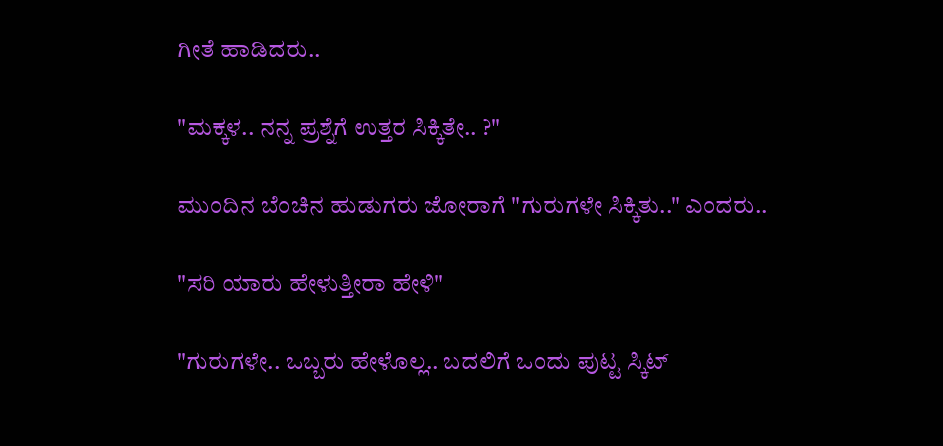ಗೀತೆ ಹಾಡಿದರು..

"ಮಕ್ಕಳ.. ನನ್ನ ಪ್ರಶ್ನೆಗೆ ಉತ್ತರ ಸಿಕ್ಕಿತೇ.. ?"

ಮುಂದಿನ ಬೆಂಚಿನ ಹುಡುಗರು ಜೋರಾಗೆ "ಗುರುಗಳೇ ಸಿಕ್ಕಿತು.." ಎಂದರು..

"ಸರಿ ಯಾರು ಹೇಳುತ್ತೀರಾ ಹೇಳಿ"

"ಗುರುಗಳೇ.. ಒಬ್ಬರು ಹೇಳೊಲ್ಲ.. ಬದಲಿಗೆ ಒಂದು ಪುಟ್ಟ ಸ್ಕಿಟ್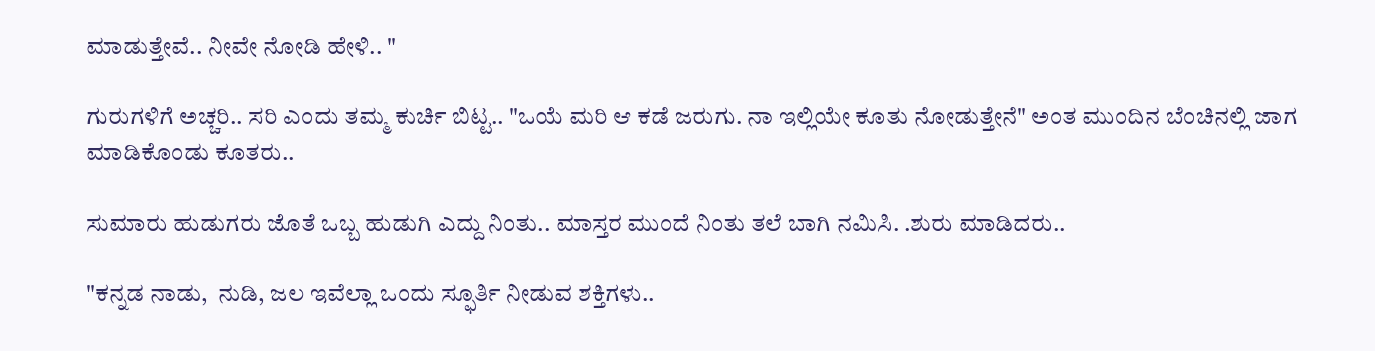ಮಾಡುತ್ತೇವೆ.. ನೀವೇ ನೋಡಿ ಹೇಳಿ.. "

ಗುರುಗಳಿಗೆ ಅಚ್ಚರಿ.. ಸರಿ ಎಂದು ತಮ್ಮ ಕುರ್ಚಿ ಬಿಟ್ಟ.. "ಒಯೆ ಮರಿ ಆ ಕಡೆ ಜರುಗು. ನಾ ಇಲ್ಲಿಯೇ ಕೂತು ನೋಡುತ್ತೇನೆ" ಅಂತ ಮುಂದಿನ ಬೆಂಚಿನಲ್ಲಿ ಜಾಗ ಮಾಡಿಕೊಂಡು ಕೂತರು..

ಸುಮಾರು ಹುಡುಗರು ಜೊತೆ ಒಬ್ಬ ಹುಡುಗಿ ಎದ್ದು ನಿಂತು.. ಮಾಸ್ತರ ಮುಂದೆ ನಿಂತು ತಲೆ ಬಾಗಿ ನಮಿಸಿ. .ಶುರು ಮಾಡಿದರು..

"ಕನ್ನಡ ನಾಡು,  ನುಡಿ, ಜಲ ಇವೆಲ್ಲಾ ಒಂದು ಸ್ಫೂರ್ತಿ ನೀಡುವ ಶಕ್ತಿಗಳು..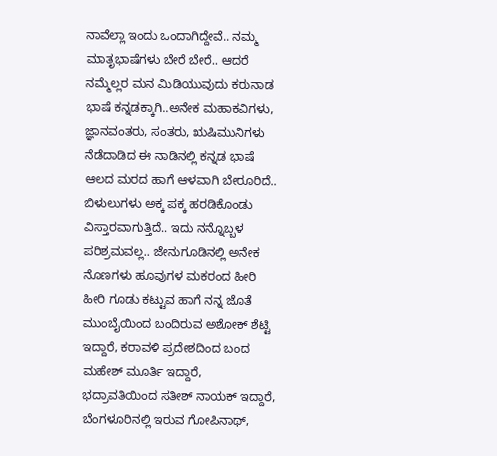ನಾವೆಲ್ಲಾ ಇಂದು ಒಂದಾಗಿದ್ದೇವೆ.. ನಮ್ಮ ಮಾತೃಭಾಷೆಗಳು ಬೇರೆ ಬೇರೆ.. ಆದರೆ ನಮ್ಮೆಲ್ಲರ ಮನ ಮಿಡಿಯುವುದು ಕರುನಾಡ ಭಾಷೆ ಕನ್ನಡಕ್ಕಾಗಿ..ಅನೇಕ ಮಹಾಕವಿಗಳು, ಜ್ಞಾನವಂತರು, ಸಂತರು, ಋಷಿಮುನಿಗಳು ನೆಡೆದಾಡಿದ ಈ ನಾಡಿನಲ್ಲಿ ಕನ್ನಡ ಭಾಷೆ ಆಲದ ಮರದ ಹಾಗೆ ಆಳವಾಗಿ ಬೇರೂರಿದೆ.. ಬಿಳುಲುಗಳು ಅಕ್ಕ ಪಕ್ಕ ಹರಡಿಕೊಂಡು ವಿಸ್ತಾರವಾಗುತ್ತಿದೆ.. ಇದು ನನ್ನೊಬ್ಬಳ ಪರಿಶ್ರಮವಲ್ಲ.. ಜೇನುಗೂಡಿನಲ್ಲಿ ಅನೇಕ ನೊಣಗಳು ಹೂವುಗಳ ಮಕರಂದ ಹೀರಿ ಹೀರಿ ಗೂಡು ಕಟ್ಟುವ ಹಾಗೆ ನನ್ನ ಜೊತೆ ಮುಂಬೈಯಿಂದ ಬಂದಿರುವ ಅಶೋಕ್ ಶೆಟ್ಟಿ ಇದ್ದಾರೆ, ಕರಾವಳಿ ಪ್ರದೇಶದಿಂದ ಬಂದ ಮಹೇಶ್ ಮೂರ್ತಿ ಇದ್ದಾರೆ, ಭದ್ರಾವತಿಯಿಂದ ಸತೀಶ್ ನಾಯಕ್ ಇದ್ದಾರೆ, ಬೆಂಗಳೂರಿನಲ್ಲಿ ಇರುವ ಗೋಪಿನಾಥ್,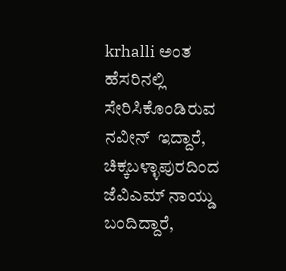krhalli ಅಂತ ಹೆಸರಿನಲ್ಲಿ ಸೇರಿಸಿಕೊಂಡಿರುವ ನವೀನ್  ಇದ್ದಾರೆ, ಚಿಕ್ಕಬಳ್ಳಾಪುರದಿಂದ ಜೆವಿಎಮ್ ನಾಯ್ಡು ಬಂದಿದ್ದಾರೆ,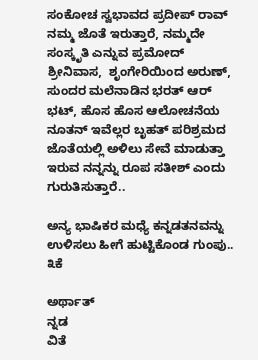ಸಂಕೋಚ ಸ್ವಭಾವದ ಪ್ರದೀಪ್ ರಾವ್ ನಮ್ಮ ಜೊತೆ ಇರುತ್ತಾರೆ, ನಮ್ಮದೇ ಸಂಸ್ಕೃತಿ ಎನ್ನುವ ಪ್ರಮೋದ್ ಶ್ರೀನಿವಾಸ,  ಶೃಂಗೇರಿಯಿಂದ ಅರುಣ್, ಸುಂದರ ಮಲೆನಾಡಿನ ಭರತ್ ಆರ್ ಭಟ್, ಹೊಸ ಹೊಸ ಆಲೋಚನೆಯ ನೂತನ್ ಇವೆಲ್ಲರ ಬೃಹತ್ ಪರಿಶ್ರಮದ ಜೊತೆಯಲ್ಲಿ ಅಳಿಲು ಸೇವೆ ಮಾಡುತ್ತಾ ಇರುವ ನನ್ನನ್ನು ರೂಪ ಸತೀಶ್ ಎಂದು ಗುರುತಿಸುತ್ತಾರೆ..

ಅನ್ಯ ಭಾಷಿಕರ ಮಧ್ಯೆ ಕನ್ನಡತನವನ್ನು ಉಳಿಸಲು ಹೀಗೆ ಹುಟ್ಟಿಕೊಂಡ ಗುಂಪು.. ೩ಕೆ

ಅರ್ಥಾತ್
ನ್ನಡ
ವಿತೆ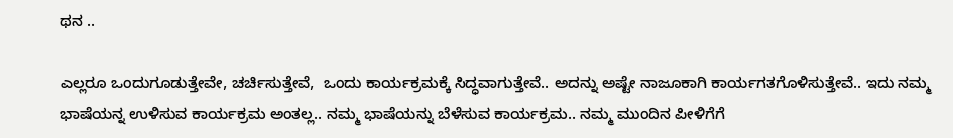ಥನ ..

ಎಲ್ಲರೂ ಒಂದುಗೂಡುತ್ತೇವೇ, ಚರ್ಚಿಸುತ್ತೇವೆ,  ಒಂದು ಕಾರ್ಯಕ್ರಮಕ್ಕೆ ಸಿದ್ಧವಾಗುತ್ತೇವೆ.. ಅದನ್ನು ಅಷ್ಟೇ ನಾಜೂಕಾಗಿ ಕಾರ್ಯಗತಗೊಳಿಸುತ್ತೇವೆ.. ಇದು ನಮ್ಮ ಭಾಷೆಯನ್ನ ಉಳಿಸುವ ಕಾರ್ಯಕ್ರಮ ಅಂತಲ್ಲ.. ನಮ್ಮ ಭಾಷೆಯನ್ನು ಬೆಳೆಸುವ ಕಾರ್ಯಕ್ರಮ.. ನಮ್ಮ ಮುಂದಿನ ಪೀಳಿಗೆಗೆ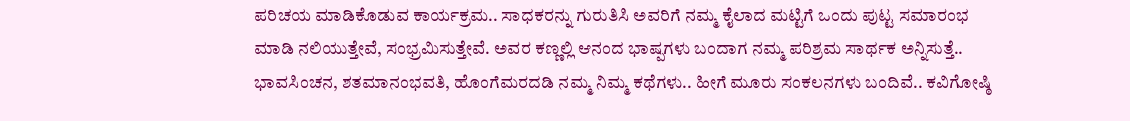ಪರಿಚಯ ಮಾಡಿಕೊಡುವ ಕಾರ್ಯಕ್ರಮ.. ಸಾಧಕರನ್ನು ಗುರುತಿಸಿ ಅವರಿಗೆ ನಮ್ಮ ಕೈಲಾದ ಮಟ್ಟಿಗೆ ಒಂದು ಪುಟ್ಟ ಸಮಾರಂಭ ಮಾಡಿ ನಲಿಯುತ್ತೇವೆ, ಸಂಭ್ರಮಿಸುತ್ತೇವೆ. ಅವರ ಕಣ್ಣಲ್ಲಿ ಆನಂದ ಭಾಷ್ಪಗಳು ಬಂದಾಗ ನಮ್ಮ ಪರಿಶ್ರಮ ಸಾರ್ಥಕ ಅನ್ನಿಸುತ್ತೆ.. ಭಾವಸಿಂಚನ, ಶತಮಾನಂಭವತಿ, ಹೊಂಗೆಮರದಡಿ ನಮ್ಮ ನಿಮ್ಮ ಕಥೆಗಳು.. ಹೀಗೆ ಮೂರು ಸಂಕಲನಗಳು ಬಂದಿವೆ.. ಕವಿಗೋಷ್ಠಿ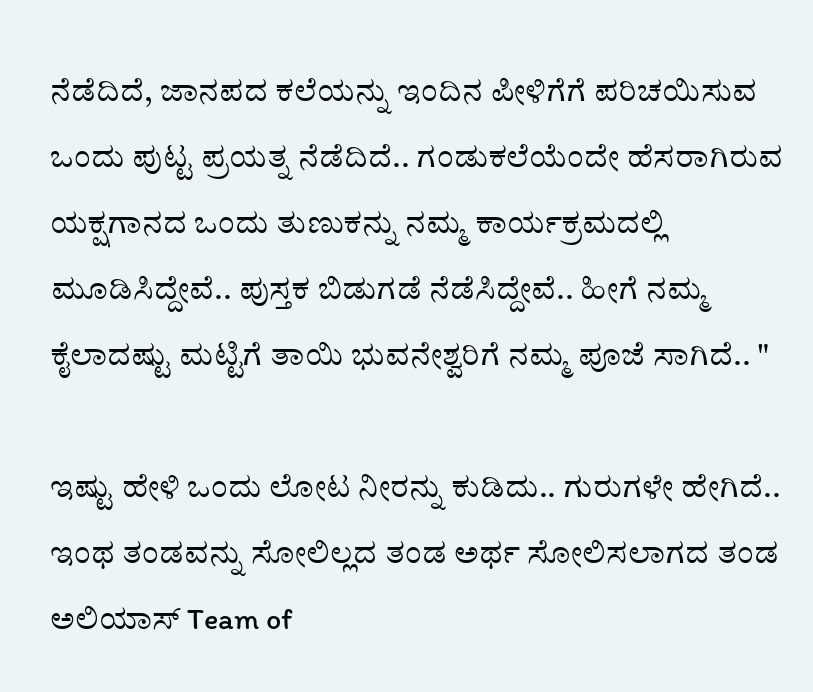ನೆಡೆದಿದೆ, ಜಾನಪದ ಕಲೆಯನ್ನು ಇಂದಿನ ಪೀಳಿಗೆಗೆ ಪರಿಚಯಿಸುವ ಒಂದು ಪುಟ್ಟ ಪ್ರಯತ್ನ ನೆಡೆದಿದೆ.. ಗಂಡುಕಲೆಯೆಂದೇ ಹೆಸರಾಗಿರುವ ಯಕ್ಷಗಾನದ ಒಂದು ತುಣುಕನ್ನು ನಮ್ಮ ಕಾರ್ಯಕ್ರಮದಲ್ಲಿ ಮೂಡಿಸಿದ್ದೇವೆ.. ಪುಸ್ತಕ ಬಿಡುಗಡೆ ನೆಡೆಸಿದ್ದೇವೆ.. ಹೀಗೆ ನಮ್ಮ ಕೈಲಾದಷ್ಟು ಮಟ್ಟಿಗೆ ತಾಯಿ ಭುವನೇಶ್ವರಿಗೆ ನಮ್ಮ ಪೂಜೆ ಸಾಗಿದೆ.. "

ಇಷ್ಟು ಹೇಳಿ ಒಂದು ಲೋಟ ನೀರನ್ನು ಕುಡಿದು.. ಗುರುಗಳೇ ಹೇಗಿದೆ.. ಇಂಥ ತಂಡವನ್ನು ಸೋಲಿಲ್ಲದ ತಂಡ ಅರ್ಥ ಸೋಲಿಸಲಾಗದ ತಂಡ ಅಲಿಯಾಸ್ Team of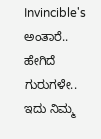Invincible's ಅಂತಾರೆ.. ಹೇಗಿದೆ ಗುರುಗಳೇ.. ಇದು ನಿಮ್ಮ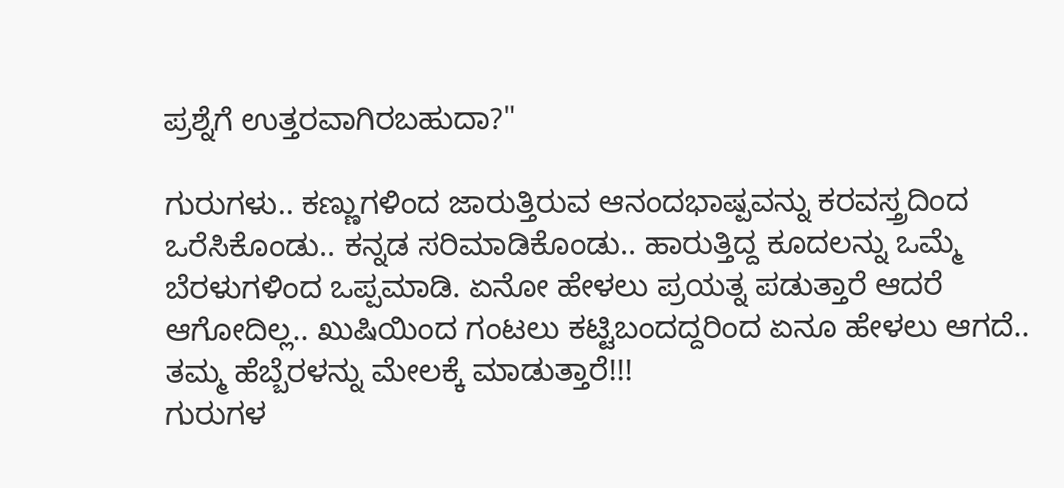ಪ್ರಶ್ನೆಗೆ ಉತ್ತರವಾಗಿರಬಹುದಾ?"

ಗುರುಗಳು.. ಕಣ್ಣುಗಳಿಂದ ಜಾರುತ್ತಿರುವ ಆನಂದಭಾಷ್ಪವನ್ನು ಕರವಸ್ತ್ರದಿಂದ ಒರೆಸಿಕೊಂಡು.. ಕನ್ನಡ ಸರಿಮಾಡಿಕೊಂಡು.. ಹಾರುತ್ತಿದ್ದ ಕೂದಲನ್ನು ಒಮ್ಮೆ ಬೆರಳುಗಳಿಂದ ಒಪ್ಪಮಾಡಿ. ಏನೋ ಹೇಳಲು ಪ್ರಯತ್ನ ಪಡುತ್ತಾರೆ ಆದರೆ ಆಗೋದಿಲ್ಲ.. ಖುಷಿಯಿಂದ ಗಂಟಲು ಕಟ್ಟಿಬಂದದ್ದರಿಂದ ಏನೂ ಹೇಳಲು ಆಗದೆ.. ತಮ್ಮ ಹೆಬ್ಬೆರಳನ್ನು ಮೇಲಕ್ಕೆ ಮಾಡುತ್ತಾರೆ!!!
ಗುರುಗಳ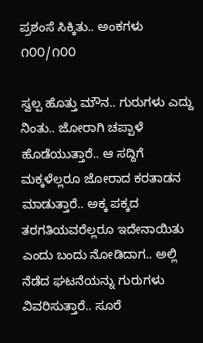ಪ್ರಶಂಸೆ ಸಿಕ್ಕಿತು.. ಅಂಕಗಳು ೧೦೦/೧೦೦

ಸ್ವಲ್ಪ ಹೊತ್ತು ಮೌನ.. ಗುರುಗಳು ಎದ್ದು ನಿಂತು.. ಜೋರಾಗಿ ಚಪ್ಪಾಳೆ ಹೊಡೆಯುತ್ತಾರೆ.. ಆ ಸದ್ದಿಗೆ ಮಕ್ಕಳೆಲ್ಲರೂ ಜೋರಾದ ಕರತಾಡನ ಮಾಡುತ್ತಾರೆ.. ಅಕ್ಕ ಪಕ್ಕದ ತರಗತಿಯವರೆಲ್ಲರೂ ಇದೇನಾಯಿತು ಎಂದು ಬಂದು ನೋಡಿದಾಗ.. ಅಲ್ಲಿ ನೆಡೆದ ಘಟನೆಯನ್ನು ಗುರುಗಳು ವಿವರಿಸುತ್ತಾರೆ.. ಸೂರೆ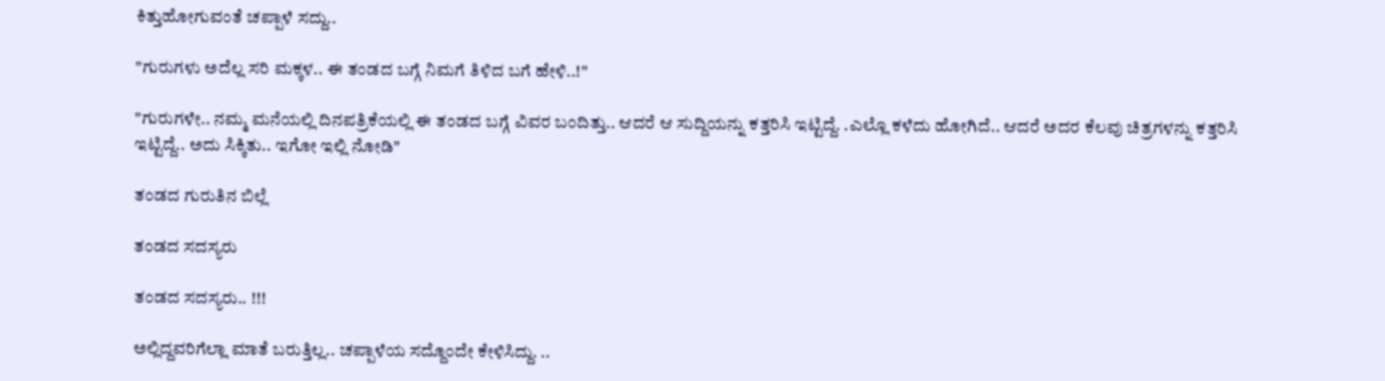ಕಿತ್ತುಹೋಗುವಂತೆ ಚಪ್ಪಾಳೆ ಸದ್ದು..

"ಗುರುಗಳು ಅದೆಲ್ಲ ಸರಿ ಮಕ್ಕಳ.. ಈ ತಂಡದ ಬಗ್ಗೆ ನಿಮಗೆ ತಿಳಿದ ಬಗೆ ಹೇಳಿ..!"

"ಗುರುಗಳೇ.. ನಮ್ಮ ಮನೆಯಲ್ಲಿ ದಿನಪತ್ರಿಕೆಯಲ್ಲಿ ಈ ತಂಡದ ಬಗ್ಗೆ ವಿವರ ಬಂದಿತ್ತು.. ಆದರೆ ಆ ಸುದ್ದಿಯನ್ನು ಕತ್ತರಿಸಿ ಇಟ್ಟಿದ್ದೆ. .ಎಲ್ಲೊ ಕಳೆದು ಹೋಗಿದೆ.. ಆದರೆ ಅದರ ಕೆಲವು ಚಿತ್ರಗಳನ್ನು ಕತ್ತರಿಸಿ ಇಟ್ಟಿದ್ದೆ.. ಅದು ಸಿಕ್ಕಿತು.. ಇಗೋ ಇಲ್ಲಿ ನೋಡಿ"

ತಂಡದ ಗುರುತಿನ ಬಿಲ್ಲೆ

ತಂಡದ ಸದಸ್ಯರು

ತಂಡದ ಸದಸ್ಯರು.. !!!

ಅಲ್ಲಿದ್ದವರಿಗೆಲ್ಲಾ ಮಾತೆ ಬರುತ್ತಿಲ್ಲ.. ಚಪ್ಪಾಳೆಯ ಸದ್ದೊಂದೇ ಕೇಳಿಸಿದ್ದು. ..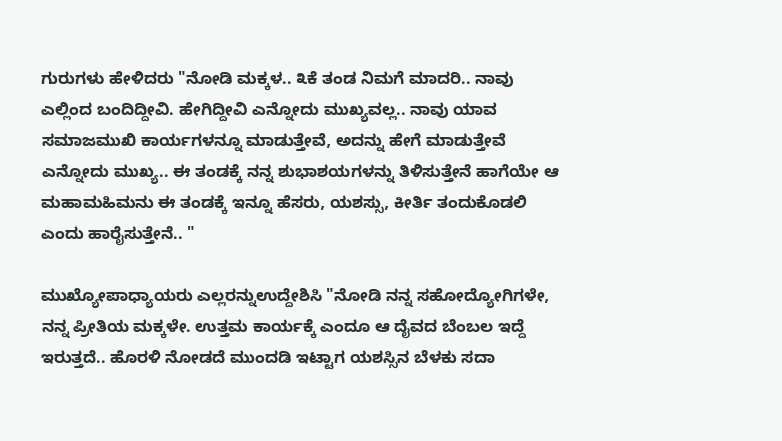ಗುರುಗಳು ಹೇಳಿದರು "ನೋಡಿ ಮಕ್ಕಳ.. ೩ಕೆ ತಂಡ ನಿಮಗೆ ಮಾದರಿ.. ನಾವು ಎಲ್ಲಿಂದ ಬಂದಿದ್ದೀವಿ. ಹೇಗಿದ್ದೀವಿ ಎನ್ನೋದು ಮುಖ್ಯವಲ್ಲ.. ನಾವು ಯಾವ ಸಮಾಜಮುಖಿ ಕಾರ್ಯಗಳನ್ನೂ ಮಾಡುತ್ತೇವೆ, ಅದನ್ನು ಹೇಗೆ ಮಾಡುತ್ತೇವೆ ಎನ್ನೋದು ಮುಖ್ಯ.. ಈ ತಂಡಕ್ಕೆ ನನ್ನ ಶುಭಾಶಯಗಳನ್ನು ತಿಳಿಸುತ್ತೇನೆ ಹಾಗೆಯೇ ಆ ಮಹಾಮಹಿಮನು ಈ ತಂಡಕ್ಕೆ ಇನ್ನೂ ಹೆಸರು, ಯಶಸ್ಸು, ಕೀರ್ತಿ ತಂದುಕೊಡಲಿ ಎಂದು ಹಾರೈಸುತ್ತೇನೆ.. "

ಮುಖ್ಯೋಪಾಧ್ಯಾಯರು ಎಲ್ಲರನ್ನುಉದ್ದೇಶಿಸಿ "ನೋಡಿ ನನ್ನ ಸಹೋದ್ಯೋಗಿಗಳೇ, ನನ್ನ ಪ್ರೀತಿಯ ಮಕ್ಕಳೇ. ಉತ್ತಮ ಕಾರ್ಯಕ್ಕೆ ಎಂದೂ ಆ ದೈವದ ಬೆಂಬಲ ಇದ್ದೆ ಇರುತ್ತದೆ.. ಹೊರಳಿ ನೋಡದೆ ಮುಂದಡಿ ಇಟ್ಟಾಗ ಯಶಸ್ಸಿನ ಬೆಳಕು ಸದಾ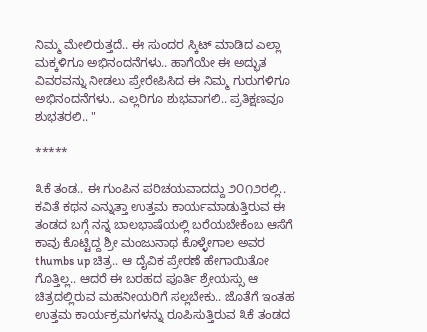ನಿಮ್ಮ ಮೇಲಿರುತ್ತದೆ.. ಈ ಸುಂದರ ಸ್ಕಿಟ್ ಮಾಡಿದ ಎಲ್ಲಾ ಮಕ್ಕಳಿಗೂ ಅಭಿನಂದನೆಗಳು.. ಹಾಗೆಯೇ ಈ ಅದ್ಭುತ ವಿವರವನ್ನು ನೀಡಲು ಪ್ರೇರೇಪಿಸಿದ ಈ ನಿಮ್ಮ ಗುರುಗಳಿಗೂ ಅಭಿನಂದನೆಗಳು.. ಎಲ್ಲರಿಗೂ ಶುಭವಾಗಲಿ.. ಪ್ರತಿಕ್ಷಣವೂ ಶುಭತರಲಿ.. "

*****

೩ಕೆ ತಂಡ.. ಈ ಗುಂಪಿನ ಪರಿಚಯವಾದದ್ದು ೨೦೧೨ರಲ್ಲಿ.. ಕವಿತೆ ಕಥನ ಎನ್ನುತ್ತಾ ಉತ್ತಮ ಕಾರ್ಯಮಾಡುತ್ತಿರುವ ಈ ತಂಡದ ಬಗ್ಗೆ ನನ್ನ ಬಾಲಭಾಷೆಯಲ್ಲಿ ಬರೆಯಬೇಕೆಂಬ ಆಸೆಗೆ ಕಾವು ಕೊಟ್ಟಿದ್ದ ಶ್ರೀ ಮಂಜುನಾಥ ಕೊಳ್ಳೇಗಾಲ ಅವರ thumbs up ಚಿತ್ರ.. ಆ ದೈವಿಕ ಪ್ರೇರಣೆ ಹೇಗಾಯಿತೋ ಗೊತ್ತಿಲ್ಲ.. ಆದರೆ ಈ ಬರಹದ ಪೂರ್ತಿ ಶ್ರೇಯಸ್ಸು ಆ ಚಿತ್ರದಲ್ಲಿರುವ ಮಹನೀಯರಿಗೆ ಸಲ್ಲಬೇಕು.. ಜೊತೆಗೆ ಇಂತಹ ಉತ್ತಮ ಕಾರ್ಯಕ್ರಮಗಳನ್ನು ರೂಪಿಸುತ್ತಿರುವ ೩ಕೆ ತಂಡದ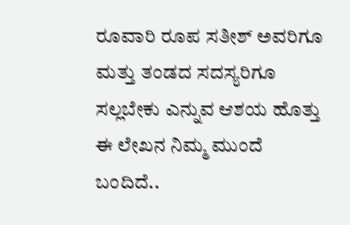ರೂವಾರಿ ರೂಪ ಸತೀಶ್ ಅವರಿಗೂ ಮತ್ತು ತಂಡದ ಸದಸ್ಯರಿಗೂ ಸಲ್ಲಬೇಕು ಎನ್ನುವ ಆಶಯ ಹೊತ್ತು ಈ ಲೇಖನ ನಿಮ್ಮ ಮುಂದೆ ಬಂದಿದೆ..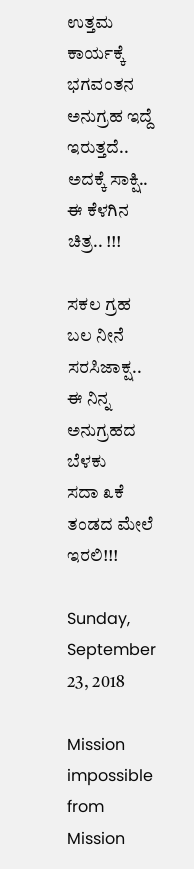ಉತ್ತಮ ಕಾರ್ಯಕ್ಕೆ ಭಗವಂತನ ಅನುಗ್ರಹ ಇದ್ದೆ ಇರುತ್ತದೆ.. ಅದಕ್ಕೆ ಸಾಕ್ಷಿ.. ಈ ಕೆಳಗಿನ ಚಿತ್ರ.. !!!

ಸಕಲ ಗ್ರಹ ಬಲ ನೀನೆ ಸರಸಿಜಾಕ್ಷ..
ಈ ನಿನ್ನ ಅನುಗ್ರಹದ ಬೆಳಕು
ಸದಾ ೩ಕೆ ತಂಡದ ಮೇಲೆ ಇರಲಿ!!!

Sunday, September 23, 2018

Mission impossible from Mission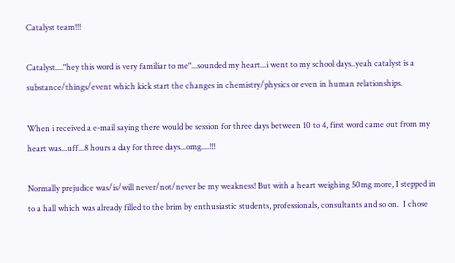Catalyst team!!!

Catalyst...."hey this word is very familiar to me"...sounded my heart...i went to my school days..yeah catalyst is a substance/things/event which kick start the changes in chemistry/physics or even in human relationships.

When i received a e-mail saying there would be session for three days between 10 to 4, first word came out from my heart was...uff...8 hours a day for three days...omg....!!!

Normally prejudice was/is/will never/not/never be my weakness! But with a heart weighing 50mg more, I stepped in to a hall which was already filled to the brim by enthusiastic students, professionals, consultants and so on.  I chose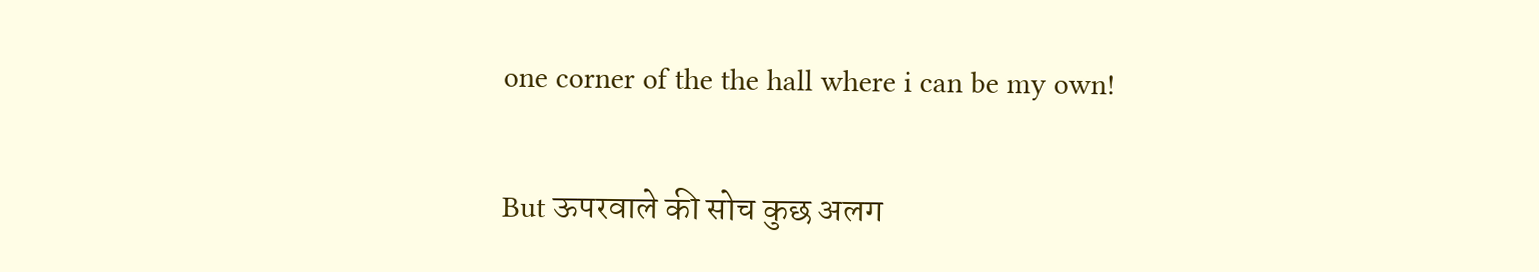one corner of the the hall where i can be my own!

But ऊपरवाले की सोच कुछ अलग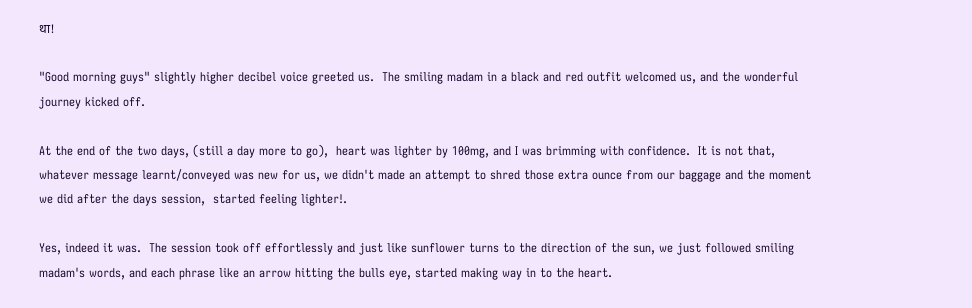था!

"Good morning guys" slightly higher decibel voice greeted us.  The smiling madam in a black and red outfit welcomed us, and the wonderful journey kicked off.

At the end of the two days, (still a day more to go),  heart was lighter by 100mg, and I was brimming with confidence.  It is not that, whatever message learnt/conveyed was new for us, we didn't made an attempt to shred those extra ounce from our baggage and the moment we did after the days session,  started feeling lighter!.

Yes, indeed it was.  The session took off effortlessly and just like sunflower turns to the direction of the sun, we just followed smiling madam's words, and each phrase like an arrow hitting the bulls eye, started making way in to the heart.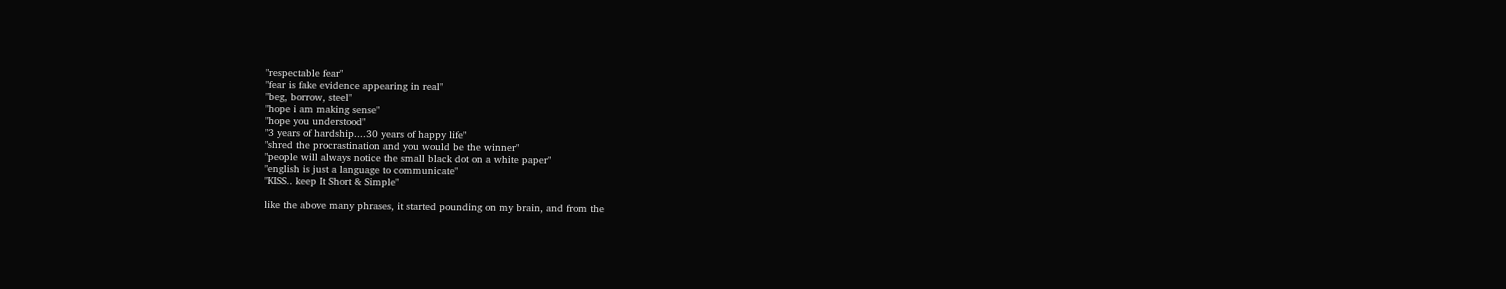"respectable fear"
"fear is fake evidence appearing in real"
"beg, borrow, steel"
"hope i am making sense"
"hope you understood"
"3 years of hardship....30 years of happy life"
"shred the procrastination and you would be the winner"
"people will always notice the small black dot on a white paper"
"english is just a language to communicate"
"KISS.. keep It Short & Simple"

like the above many phrases, it started pounding on my brain, and from the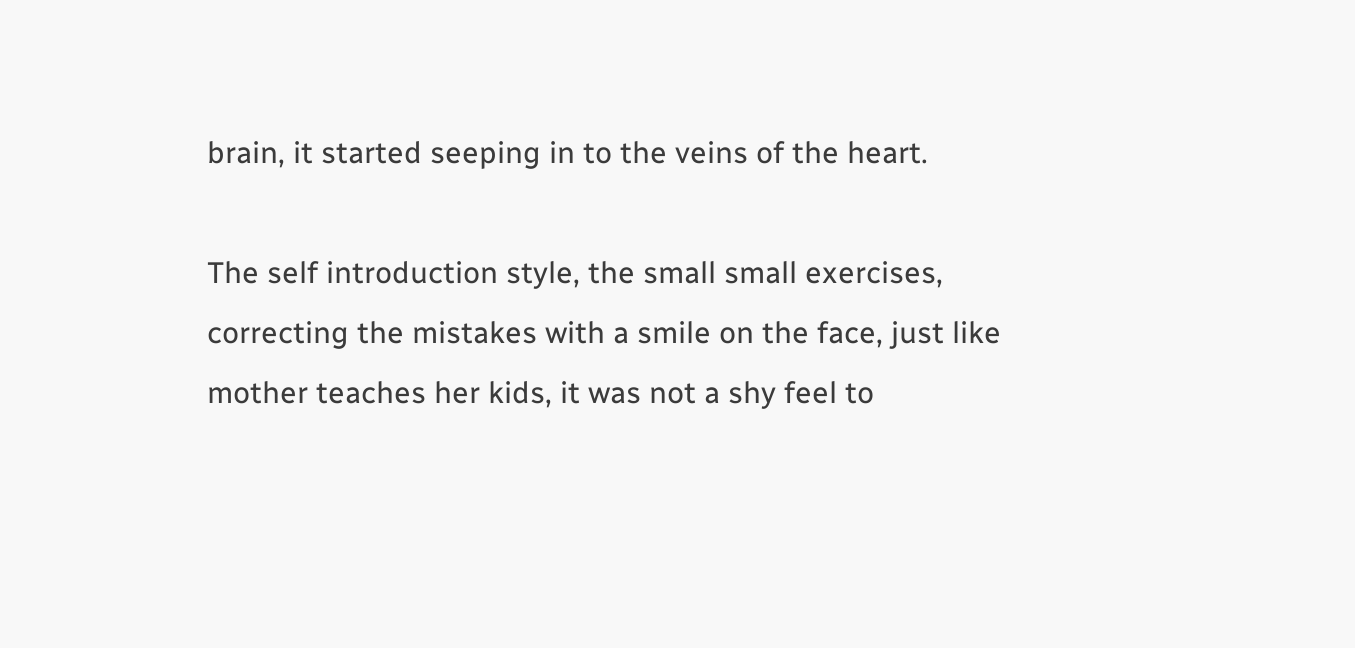brain, it started seeping in to the veins of the heart.

The self introduction style, the small small exercises, correcting the mistakes with a smile on the face, just like mother teaches her kids, it was not a shy feel to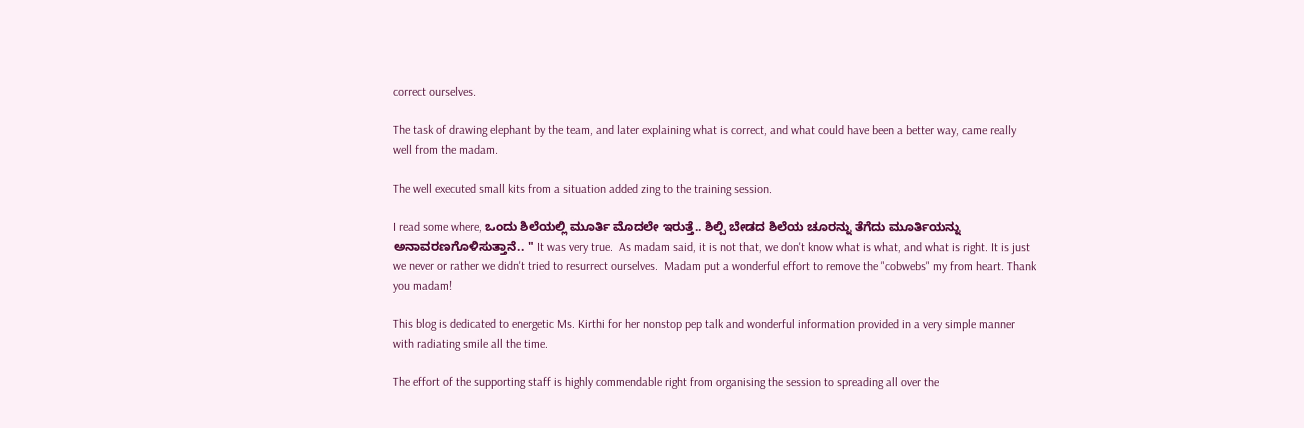correct ourselves.

The task of drawing elephant by the team, and later explaining what is correct, and what could have been a better way, came really well from the madam.

The well executed small kits from a situation added zing to the training session.

I read some where, ಒಂದು ಶಿಲೆಯಲ್ಲಿ ಮೂರ್ತಿ ಮೊದಲೇ ಇರುತ್ತೆ.. ಶಿಲ್ಪಿ ಬೇಡದ ಶಿಲೆಯ ಚೂರನ್ನು ತೆಗೆದು ಮೂರ್ತಿಯನ್ನು ಅನಾವರಣಗೊಳಿಸುತ್ತಾನೆ.. " It was very true.  As madam said, it is not that, we don't know what is what, and what is right. It is just we never or rather we didn't tried to resurrect ourselves.  Madam put a wonderful effort to remove the "cobwebs" my from heart. Thank you madam!

This blog is dedicated to energetic Ms. Kirthi for her nonstop pep talk and wonderful information provided in a very simple manner with radiating smile all the time.

The effort of the supporting staff is highly commendable right from organising the session to spreading all over the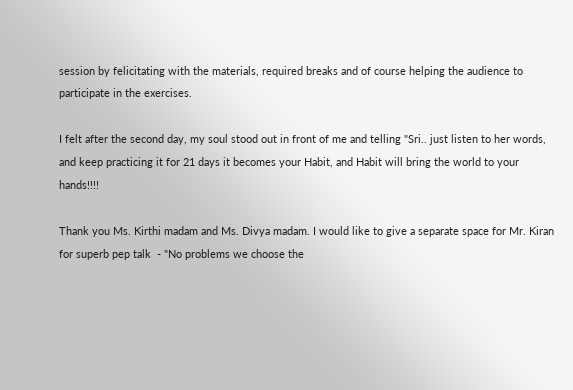session by felicitating with the materials, required breaks and of course helping the audience to participate in the exercises.

I felt after the second day, my soul stood out in front of me and telling "Sri.. just listen to her words, and keep practicing it for 21 days it becomes your Habit, and Habit will bring the world to your hands!!!!

Thank you Ms. Kirthi madam and Ms. Divya madam. I would like to give a separate space for Mr. Kiran for superb pep talk  - "No problems we choose the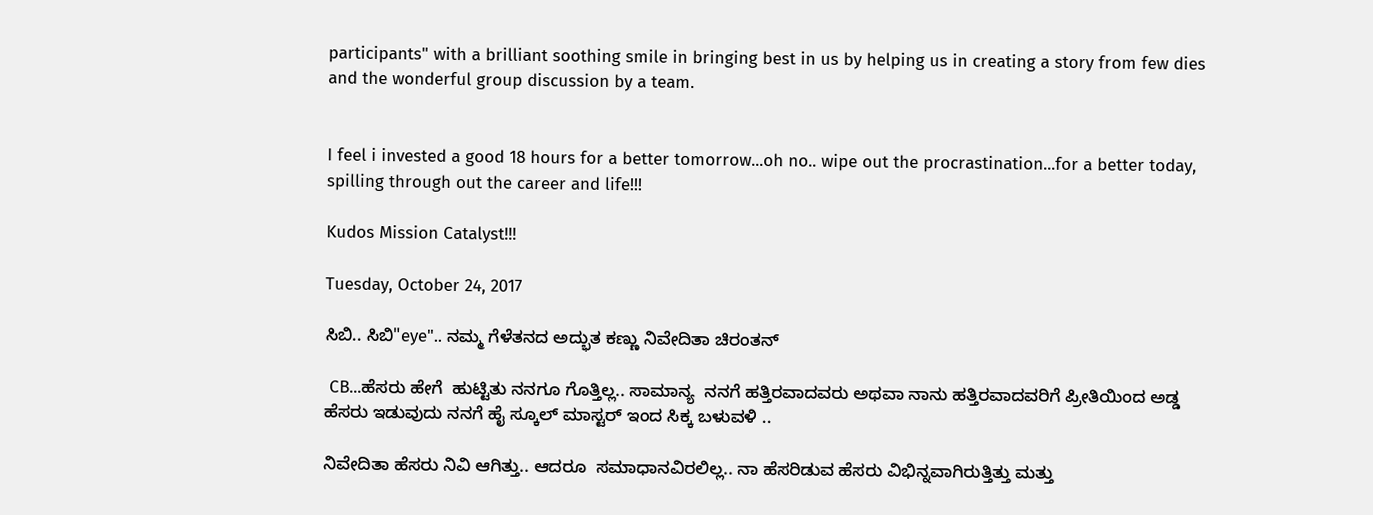participants" with a brilliant soothing smile in bringing best in us by helping us in creating a story from few dies and the wonderful group discussion by a team.


I feel i invested a good 18 hours for a better tomorrow...oh no.. wipe out the procrastination...for a better today, spilling through out the career and life!!!

Kudos Mission Catalyst!!!

Tuesday, October 24, 2017

ಸಿಬಿ.. ಸಿಬಿ"eye".. ನಮ್ಮ ಗೆಳೆತನದ ಅದ್ಭುತ ಕಣ್ಣು ನಿವೇದಿತಾ ಚಿರಂತನ್

 CB...ಹೆಸರು ಹೇಗೆ  ಹುಟ್ಟಿತು ನನಗೂ ಗೊತ್ತಿಲ್ಲ.. ಸಾಮಾನ್ಯ  ನನಗೆ ಹತ್ತಿರವಾದವರು ಅಥವಾ ನಾನು ಹತ್ತಿರವಾದವರಿಗೆ ಪ್ರೀತಿಯಿಂದ ಅಡ್ಡ ಹೆಸರು ಇಡುವುದು ನನಗೆ ಹೈ ಸ್ಕೂಲ್ ಮಾಸ್ಟರ್ ಇಂದ ಸಿಕ್ಕ ಬಳುವಳಿ ..

ನಿವೇದಿತಾ ಹೆಸರು ನಿವಿ ಆಗಿತ್ತು.. ಆದರೂ  ಸಮಾಧಾನವಿರಲಿಲ್ಲ.. ನಾ ಹೆಸರಿಡುವ ಹೆಸರು ವಿಭಿನ್ನವಾಗಿರುತ್ತಿತ್ತು ಮತ್ತು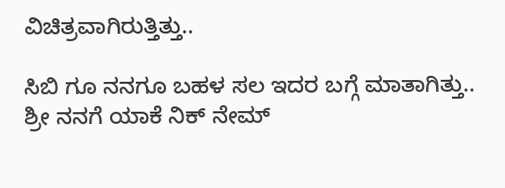ವಿಚಿತ್ರವಾಗಿರುತ್ತಿತ್ತು..

ಸಿಬಿ ಗೂ ನನಗೂ ಬಹಳ ಸಲ ಇದರ ಬಗ್ಗೆ ಮಾತಾಗಿತ್ತು.. ಶ್ರೀ ನನಗೆ ಯಾಕೆ ನಿಕ್ ನೇಮ್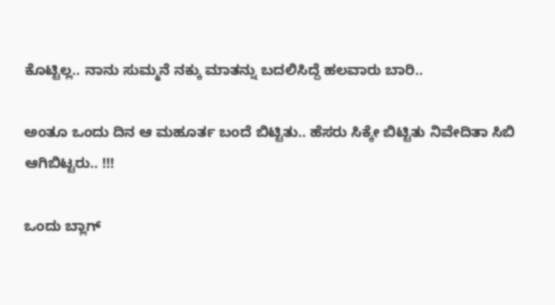ಕೊಟ್ಟಿಲ್ಲ.. ನಾನು ಸುಮ್ಮನೆ ನಕ್ಕು ಮಾತನ್ನು ಬದಲಿಸಿದ್ದೆ ಹಲವಾರು ಬಾರಿ..

ಅಂತೂ ಒಂದು ದಿನ ಆ ಮಹೂರ್ತ ಬಂದೆ ಬಿಟ್ಟಿತು.. ಹೆಸರು ಸಿಕ್ಕೇ ಬಿಟ್ಟಿತು ನಿವೇದಿತಾ ಸಿಬಿ ಆಗಿಬಿಟ್ಟರು.. !!!

ಒಂದು ಬ್ಲಾಗ್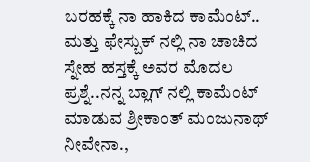ಬರಹಕ್ಕೆ ನಾ ಹಾಕಿದ ಕಾಮೆಂಟ್.. ಮತ್ತು ಫೇಸ್ಬುಕ್ ನಲ್ಲಿ ನಾ ಚಾಚಿದ ಸ್ನೇಹ ಹಸ್ತಕ್ಕೆ ಅವರ ಮೊದಲ ಪ್ರಶ್ನೆ..ನನ್ನ ಬ್ಲಾಗ್ ನಲ್ಲಿ ಕಾಮೆಂಟ್ ಮಾಡುವ ಶ್ರೀಕಾಂತ್ ಮಂಜುನಾಥ್ ನೀವೇನಾ.,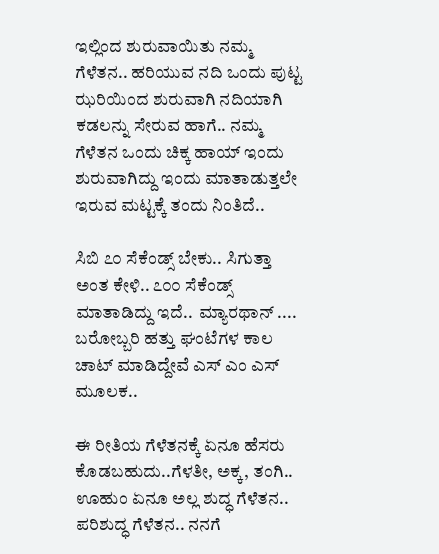ಇಲ್ಲಿಂದ ಶುರುವಾಯಿತು ನಮ್ಮ ಗೆಳೆತನ.. ಹರಿಯುವ ನದಿ ಒಂದು ಪುಟ್ಟ ಝರಿಯಿಂದ ಶುರುವಾಗಿ ನದಿಯಾಗಿ ಕಡಲನ್ನು ಸೇರುವ ಹಾಗೆ.. ನಮ್ಮ ಗೆಳೆತನ ಒಂದು ಚಿಕ್ಕ ಹಾಯ್ ಇಂದು ಶುರುವಾಗಿದ್ದು ಇಂದು ಮಾತಾಡುತ್ತಲೇ ಇರುವ ಮಟ್ಟಕ್ಕೆ ತಂದು ನಿಂತಿದೆ..

ಸಿಬಿ ೭೦ ಸೆಕೆಂಡ್ಸ್ ಬೇಕು.. ಸಿಗುತ್ತಾ ಅಂತ ಕೇಳಿ.. ೭೦೦ ಸೆಕೆಂಡ್ಸ್ ಮಾತಾಡಿದ್ದು ಇದೆ..  ಮ್ಯಾರಥಾನ್ .... ಬರೋಬ್ಬರಿ ಹತ್ತು ಘಂಟೆಗಳ ಕಾಲ ಚಾಟ್ ಮಾಡಿದ್ದೇವೆ ಎಸ್ ಎಂ ಎಸ್ ಮೂಲಕ..

ಈ ರೀತಿಯ ಗೆಳೆತನಕ್ಕೆ ಏನೂ ಹೆಸರು ಕೊಡಬಹುದು..ಗೆಳತೀ, ಅಕ್ಕ, ತಂಗಿ.. ಊಹುಂ ಏನೂ ಅಲ್ಲ ಶುದ್ಧ ಗೆಳೆತನ.. ಪರಿಶುದ್ಧ ಗೆಳೆತನ.. ನನಗೆ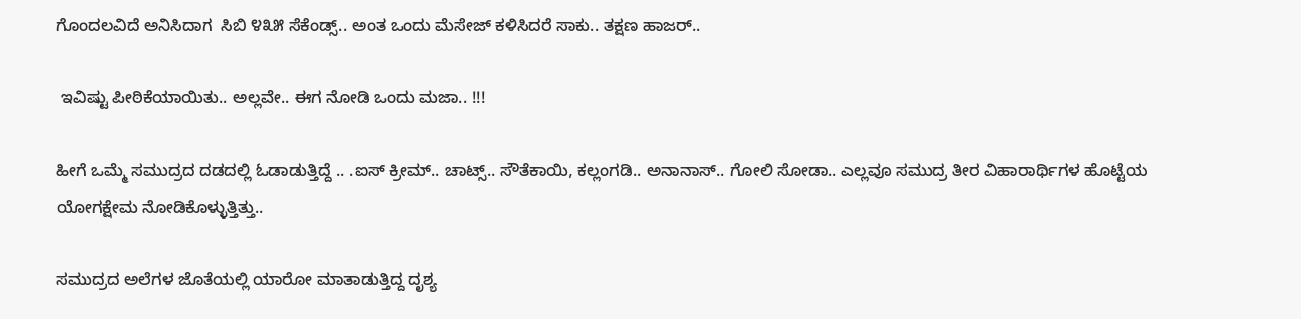ಗೊಂದಲವಿದೆ ಅನಿಸಿದಾಗ  ಸಿಬಿ ೪೩೫ ಸೆಕೆಂಡ್ಸ್.. ಅಂತ ಒಂದು ಮೆಸೇಜ್ ಕಳಿಸಿದರೆ ಸಾಕು.. ತಕ್ಷಣ ಹಾಜರ್..

 ಇವಿಷ್ಟು ಪೀಠಿಕೆಯಾಯಿತು.. ಅಲ್ಲವೇ.. ಈಗ ನೋಡಿ ಒಂದು ಮಜಾ.. !!!

ಹೀಗೆ ಒಮ್ಮೆ ಸಮುದ್ರದ ದಡದಲ್ಲಿ ಓಡಾಡುತ್ತಿದ್ದೆ .. .ಐಸ್ ಕ್ರೀಮ್.. ಚಾಟ್ಸ್.. ಸೌತೆಕಾಯಿ, ಕಲ್ಲಂಗಡಿ.. ಅನಾನಾಸ್.. ಗೋಲಿ ಸೋಡಾ.. ಎಲ್ಲವೂ ಸಮುದ್ರ ತೀರ ವಿಹಾರಾರ್ಥಿಗಳ ಹೊಟ್ಟೆಯ ಯೋಗಕ್ಷೇಮ ನೋಡಿಕೊಳ್ಳುತ್ತಿತ್ತು..

ಸಮುದ್ರದ ಅಲೆಗಳ ಜೊತೆಯಲ್ಲಿ ಯಾರೋ ಮಾತಾಡುತ್ತಿದ್ದ ದೃಶ್ಯ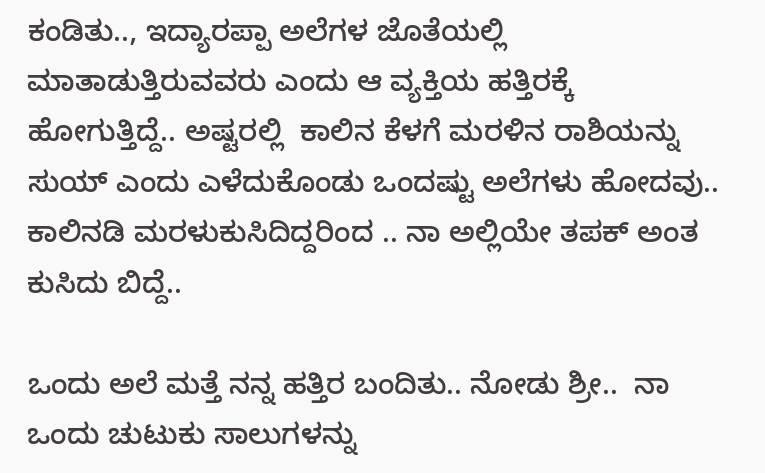ಕಂಡಿತು.., ಇದ್ಯಾರಪ್ಪಾ ಅಲೆಗಳ ಜೊತೆಯಲ್ಲಿ ಮಾತಾಡುತ್ತಿರುವವರು ಎಂದು ಆ ವ್ಯಕ್ತಿಯ ಹತ್ತಿರಕ್ಕೆ ಹೋಗುತ್ತಿದ್ದೆ.. ಅಷ್ಟರಲ್ಲಿ  ಕಾಲಿನ ಕೆಳಗೆ ಮರಳಿನ ರಾಶಿಯನ್ನು ಸುಯ್ ಎಂದು ಎಳೆದುಕೊಂಡು ಒಂದಷ್ಟು ಅಲೆಗಳು ಹೋದವು.. ಕಾಲಿನಡಿ ಮರಳುಕುಸಿದಿದ್ದರಿಂದ .. ನಾ ಅಲ್ಲಿಯೇ ತಪಕ್ ಅಂತ ಕುಸಿದು ಬಿದ್ದೆ..

ಒಂದು ಅಲೆ ಮತ್ತೆ ನನ್ನ ಹತ್ತಿರ ಬಂದಿತು.. ನೋಡು ಶ್ರೀ..  ನಾ ಒಂದು ಚುಟುಕು ಸಾಲುಗಳನ್ನು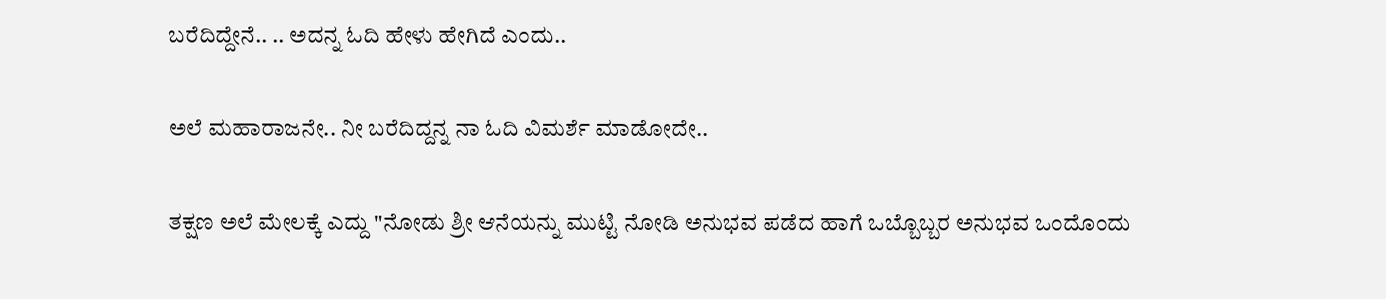ಬರೆದಿದ್ದೇನೆ.. .. ಅದನ್ನ ಓದಿ ಹೇಳು ಹೇಗಿದೆ ಎಂದು..

ಅಲೆ ಮಹಾರಾಜನೇ.. ನೀ ಬರೆದಿದ್ದನ್ನ ನಾ ಓದಿ ವಿಮರ್ಶೆ ಮಾಡೋದೇ..

ತಕ್ಷಣ ಅಲೆ ಮೇಲಕ್ಕೆ ಎದ್ದು "ನೋಡು ಶ್ರೀ ಆನೆಯನ್ನು ಮುಟ್ಟಿ ನೋಡಿ ಅನುಭವ ಪಡೆದ ಹಾಗೆ ಒಬ್ಬೊಬ್ಬರ ಅನುಭವ ಒಂದೊಂದು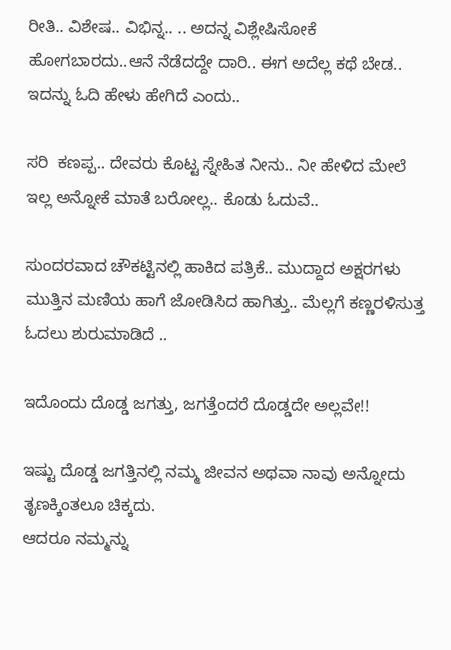ರೀತಿ.. ವಿಶೇಷ.. ವಿಭಿನ್ನ.. .. ಅದನ್ನ ವಿಶ್ಲೇಷಿಸೋಕೆ ಹೋಗಬಾರದು..ಆನೆ ನೆಡೆದದ್ದೇ ದಾರಿ.. ಈಗ ಅದೆಲ್ಲ ಕಥೆ ಬೇಡ.. ಇದನ್ನು ಓದಿ ಹೇಳು ಹೇಗಿದೆ ಎಂದು..

ಸರಿ  ಕಣಪ್ಪ.. ದೇವರು ಕೊಟ್ಟ ಸ್ನೇಹಿತ ನೀನು.. ನೀ ಹೇಳಿದ ಮೇಲೆ ಇಲ್ಲ ಅನ್ನೋಕೆ ಮಾತೆ ಬರೋಲ್ಲ.. ಕೊಡು ಓದುವೆ..

ಸುಂದರವಾದ ಚೌಕಟ್ಟಿನಲ್ಲಿ ಹಾಕಿದ ಪತ್ರಿಕೆ.. ಮುದ್ದಾದ ಅಕ್ಷರಗಳು ಮುತ್ತಿನ ಮಣಿಯ ಹಾಗೆ ಜೋಡಿಸಿದ ಹಾಗಿತ್ತು.. ಮೆಲ್ಲಗೆ ಕಣ್ಣರಳಿಸುತ್ತ ಓದಲು ಶುರುಮಾಡಿದೆ ..

ಇದೊಂದು ದೊಡ್ಡ ಜಗತ್ತು, ಜಗತ್ತೆಂದರೆ ದೊಡ್ಡದೇ ಅಲ್ಲವೇ!!

ಇಷ್ಟು ದೊಡ್ಡ ಜಗತ್ತಿನಲ್ಲಿ ನಮ್ಮ ಜೀವನ ಅಥವಾ ನಾವು ಅನ್ನೋದು ತೃಣಕ್ಕಿಂತಲೂ ಚಿಕ್ಕದು.
ಆದರೂ ನಮ್ಮನ್ನು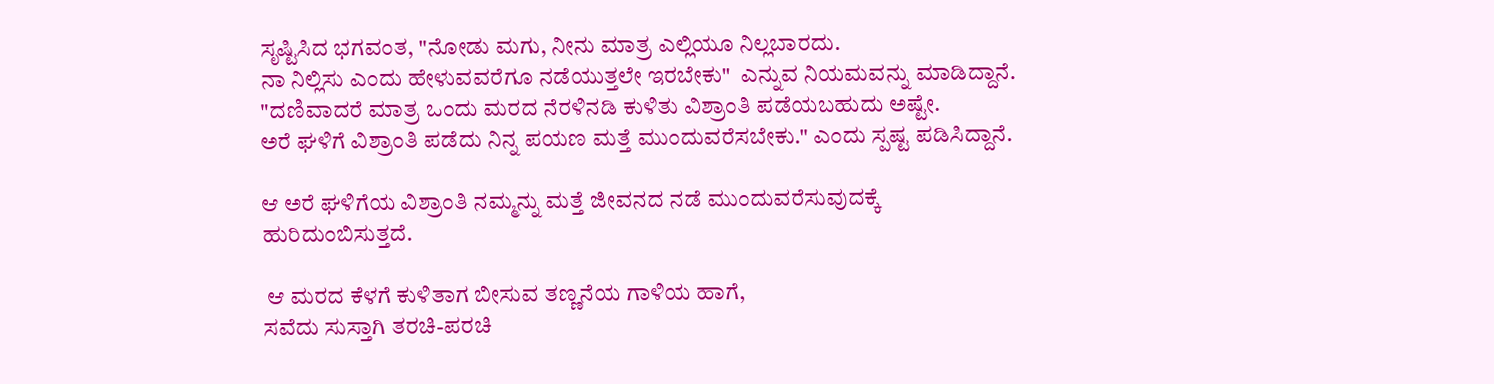ಸೃಷ್ಟಿಸಿದ ಭಗವಂತ, "ನೋಡು ಮಗು, ನೀನು ಮಾತ್ರ ಎಲ್ಲಿಯೂ ನಿಲ್ಲಬಾರದು.
ನಾ ನಿಲ್ಲಿಸು ಎಂದು ಹೇಳುವವರೆಗೂ ನಡೆಯುತ್ತಲೇ ಇರಬೇಕು"  ಎನ್ನುವ ನಿಯಮವನ್ನು ಮಾಡಿದ್ದಾನೆ.
"ದಣಿವಾದರೆ ಮಾತ್ರ ಒಂದು ಮರದ ನೆರಳಿನಡಿ ಕುಳಿತು ವಿಶ್ರಾಂತಿ ಪಡೆಯಬಹುದು ಅಷ್ಟೇ.
ಅರೆ ಘಳಿಗೆ ವಿಶ್ರಾಂತಿ ಪಡೆದು ನಿನ್ನ ಪಯಣ ಮತ್ತೆ ಮುಂದುವರೆಸಬೇಕು." ಎಂದು ಸ್ಪಷ್ಟ ಪಡಿಸಿದ್ದಾನೆ.

ಆ ಅರೆ ಘಳಿಗೆಯ ವಿಶ್ರಾಂತಿ ನಮ್ಮನ್ನು ಮತ್ತೆ ಜೀವನದ ನಡೆ ಮುಂದುವರೆಸುವುದಕ್ಕೆ ಹುರಿದುಂಬಿಸುತ್ತದೆ.

 ಆ ಮರದ ಕೆಳಗೆ ಕುಳಿತಾಗ ಬೀಸುವ ತಣ್ಣನೆಯ ಗಾಳಿಯ ಹಾಗೆ,
ಸವೆದು ಸುಸ್ತಾಗಿ ತರಚಿ-ಪರಚಿ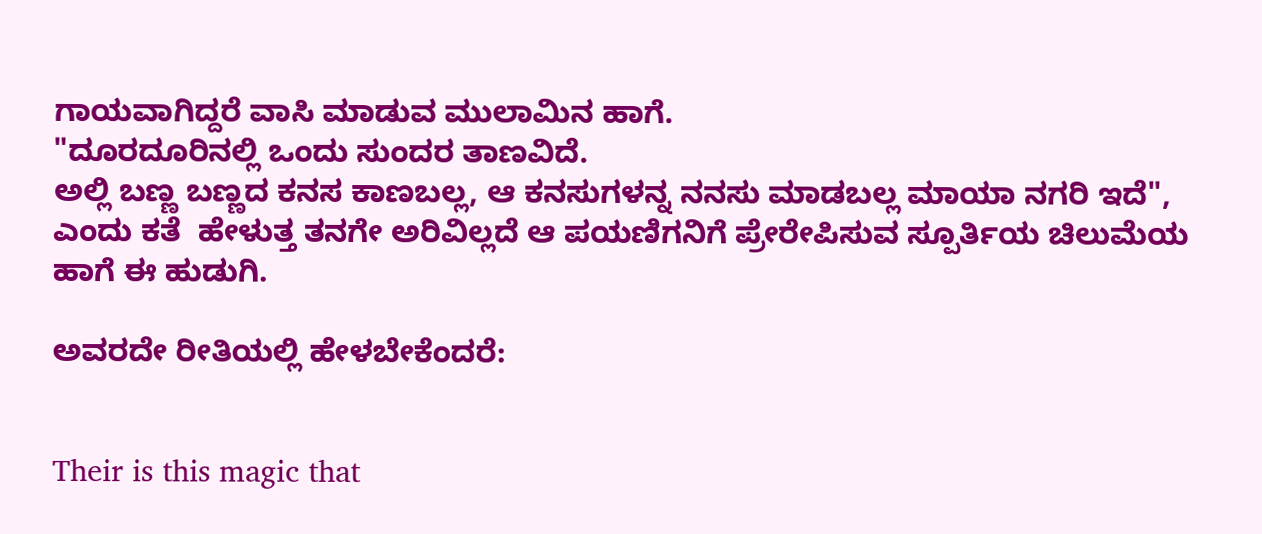ಗಾಯವಾಗಿದ್ದರೆ ವಾಸಿ ಮಾಡುವ ಮುಲಾಮಿನ ಹಾಗೆ.
"ದೂರದೂರಿನಲ್ಲಿ ಒಂದು ಸುಂದರ ತಾಣವಿದೆ.
ಅಲ್ಲಿ ಬಣ್ಣ ಬಣ್ಣದ ಕನಸ ಕಾಣಬಲ್ಲ, ಆ ಕನಸುಗಳನ್ನ ನನಸು ಮಾಡಬಲ್ಲ ಮಾಯಾ ನಗರಿ ಇದೆ",
ಎಂದು ಕತೆ  ಹೇಳುತ್ತ ತನಗೇ ಅರಿವಿಲ್ಲದೆ ಆ ಪಯಣಿಗನಿಗೆ ಪ್ರೇರೇಪಿಸುವ ಸ್ಪೂರ್ತಿಯ ಚಿಲುಮೆಯ ಹಾಗೆ ಈ ಹುಡುಗಿ.

ಅವರದೇ ರೀತಿಯಲ್ಲಿ ಹೇಳಬೇಕೆಂದರೆ:


Their is this magic that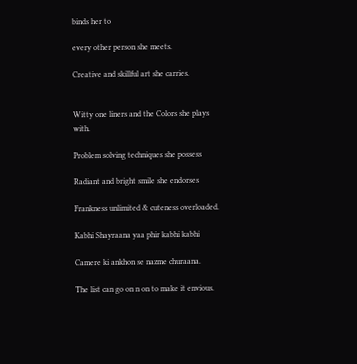binds her to

every other person she meets.

Creative and skillful art she carries.


Witty one liners and the Colors she plays with.

Problem solving techniques she possess

Radiant and bright smile she endorses

Frankness unlimited & cuteness overloaded.

Kabhi Shayraana yaa phir kabhi kabhi

Camere ki ankhon se nazme churaana.

The list can go on n on to make it envious.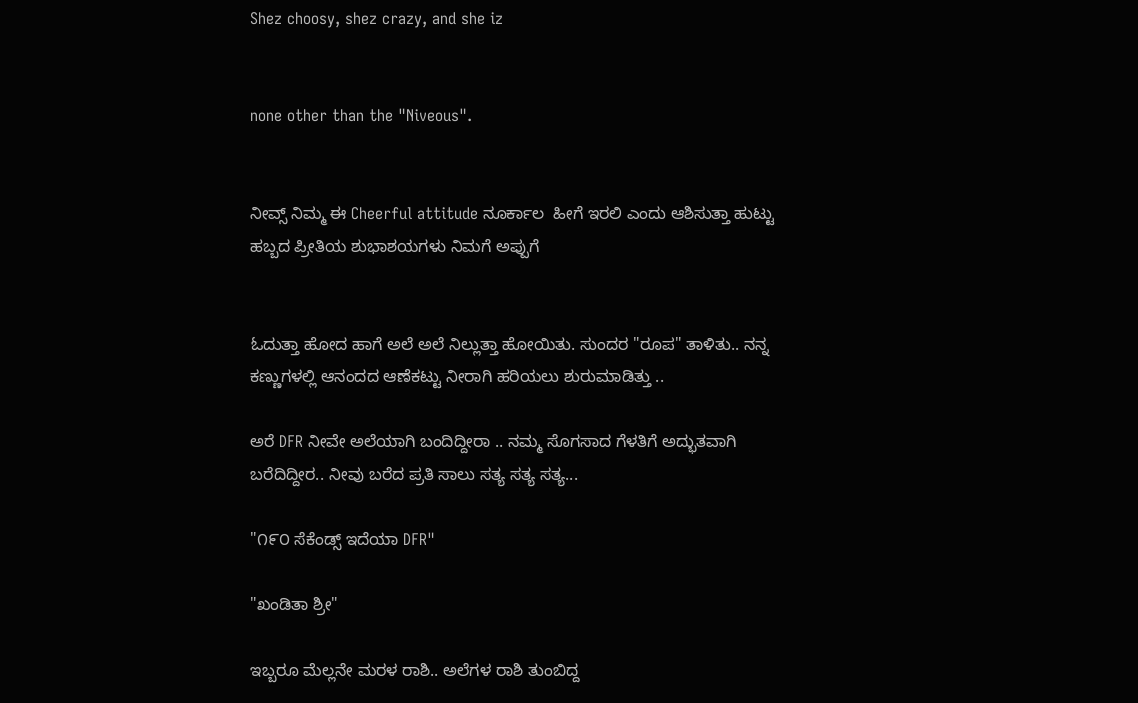Shez choosy, shez crazy, and she iz


none other than the "Niveous".


ನೀವ್ಸ್ ನಿಮ್ಮ ಈ Cheerful attitude ನೂರ್ಕಾಲ  ಹೀಗೆ ಇರಲಿ ಎಂದು ಆಶಿಸುತ್ತಾ ಹುಟ್ಟು ಹಬ್ಬದ ಪ್ರೀತಿಯ ಶುಭಾಶಯಗಳು ನಿಮಗೆ ಅಪ್ಪುಗೆ


ಓದುತ್ತಾ ಹೋದ ಹಾಗೆ ಅಲೆ ಅಲೆ ನಿಲ್ಲುತ್ತಾ ಹೋಯಿತು. ಸುಂದರ "ರೂಪ" ತಾಳಿತು.. ನನ್ನ ಕಣ್ಣುಗಳಲ್ಲಿ ಆನಂದದ ಆಣೆಕಟ್ಟು ನೀರಾಗಿ ಹರಿಯಲು ಶುರುಮಾಡಿತ್ತು ..

ಅರೆ DFR ನೀವೇ ಅಲೆಯಾಗಿ ಬಂದಿದ್ದೀರಾ .. ನಮ್ಮ ಸೊಗಸಾದ ಗೆಳತಿಗೆ ಅದ್ಭುತವಾಗಿ ಬರೆದಿದ್ದೀರ.. ನೀವು ಬರೆದ ಪ್ರತಿ ಸಾಲು ಸತ್ಯ ಸತ್ಯ ಸತ್ಯ...

"೧೯೦ ಸೆಕೆಂಡ್ಸ್ ಇದೆಯಾ DFR"

"ಖಂಡಿತಾ ಶ್ರೀ"

ಇಬ್ಬರೂ ಮೆಲ್ಲನೇ ಮರಳ ರಾಶಿ.. ಅಲೆಗಳ ರಾಶಿ ತುಂಬಿದ್ದ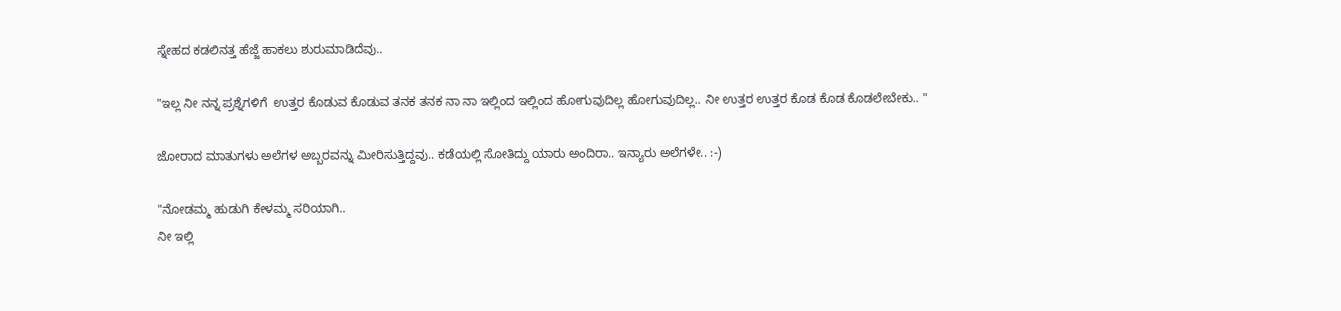ಸ್ನೇಹದ ಕಡಲಿನತ್ತ ಹೆಜ್ಜೆ ಹಾಕಲು ಶುರುಮಾಡಿದೆವು..

"ಇಲ್ಲ ನೀ ನನ್ನ ಪ್ರಶ್ನೆಗಳಿಗೆ  ಉತ್ತರ ಕೊಡುವ ಕೊಡುವ ತನಕ ತನಕ ನಾ ನಾ ಇಲ್ಲಿಂದ ಇಲ್ಲಿಂದ ಹೋಗುವುದಿಲ್ಲ ಹೋಗುವುದಿಲ್ಲ.. ನೀ ಉತ್ತರ ಉತ್ತರ ಕೊಡ ಕೊಡ ಕೊಡಲೇಬೇಕು.. "

ಜೋರಾದ ಮಾತುಗಳು ಅಲೆಗಳ ಅಬ್ಬರವನ್ನು ಮೀರಿಸುತ್ತಿದ್ದವು.. ಕಡೆಯಲ್ಲಿ ಸೋತಿದ್ದು ಯಾರು ಅಂದಿರಾ.. ಇನ್ಯಾರು ಅಲೆಗಳೇ.. :-)

"ನೋಡಮ್ಮ ಹುಡುಗಿ ಕೇಳಮ್ಮ ಸರಿಯಾಗಿ..
ನೀ ಇಲ್ಲಿ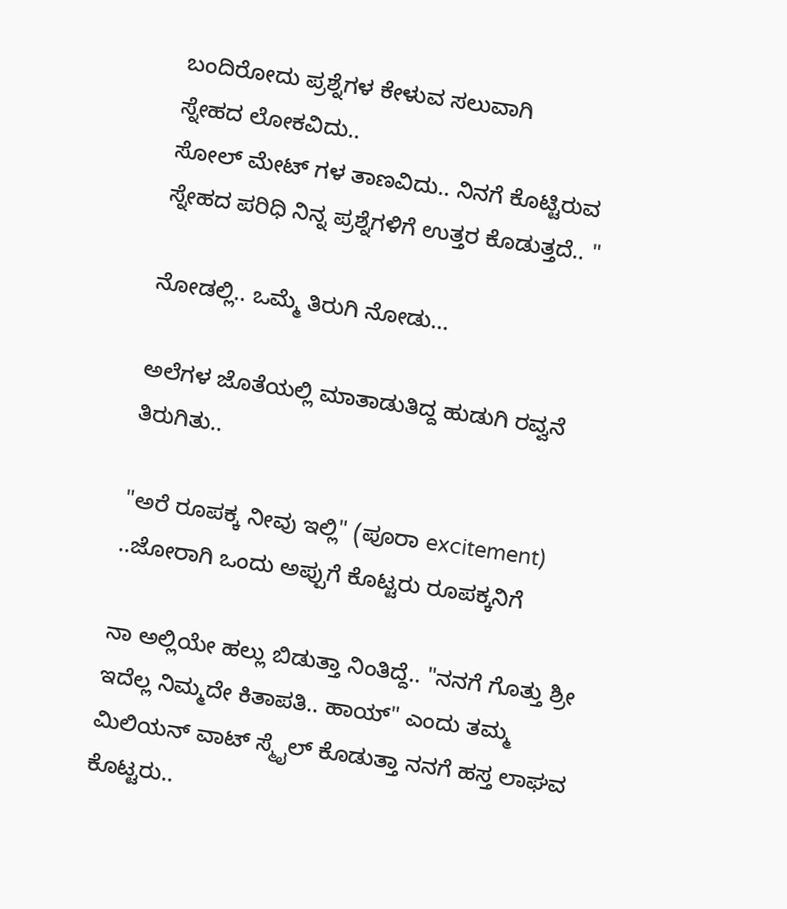ಬಂದಿರೋದು ಪ್ರಶ್ನೆಗಳ ಕೇಳುವ ಸಲುವಾಗಿ
ಸ್ನೇಹದ ಲೋಕವಿದು..
ಸೋಲ್ ಮೇಟ್ ಗಳ ತಾಣವಿದು.. ನಿನಗೆ ಕೊಟ್ಟಿರುವ ಸ್ನೇಹದ ಪರಿಧಿ ನಿನ್ನ ಪ್ರಶ್ನೆಗಳಿಗೆ ಉತ್ತರ ಕೊಡುತ್ತದೆ.. "

ನೋಡಲ್ಲಿ.. ಒಮ್ಮೆ ತಿರುಗಿ ನೋಡು...

ಅಲೆಗಳ ಜೊತೆಯಲ್ಲಿ ಮಾತಾಡುತಿದ್ದ ಹುಡುಗಿ ರವ್ವನೆ ತಿರುಗಿತು..

"ಅರೆ ರೂಪಕ್ಕ ನೀವು ಇಲ್ಲಿ" (ಪೂರಾ excitement) ..ಜೋರಾಗಿ ಒಂದು ಅಪ್ಪುಗೆ ಕೊಟ್ಟರು ರೂಪಕ್ಕನಿಗೆ

ನಾ ಅಲ್ಲಿಯೇ ಹಲ್ಲು ಬಿಡುತ್ತಾ ನಿಂತಿದ್ದೆ.. "ನನಗೆ ಗೊತ್ತು ಶ್ರೀ ಇದೆಲ್ಲ ನಿಮ್ಮದೇ ಕಿತಾಪತಿ.. ಹಾಯ್" ಎಂದು ತಮ್ಮ ಮಿಲಿಯನ್ ವಾಟ್ ಸ್ಮೈಲ್ ಕೊಡುತ್ತಾ ನನಗೆ ಹಸ್ತ ಲಾಘವ ಕೊಟ್ಟರು..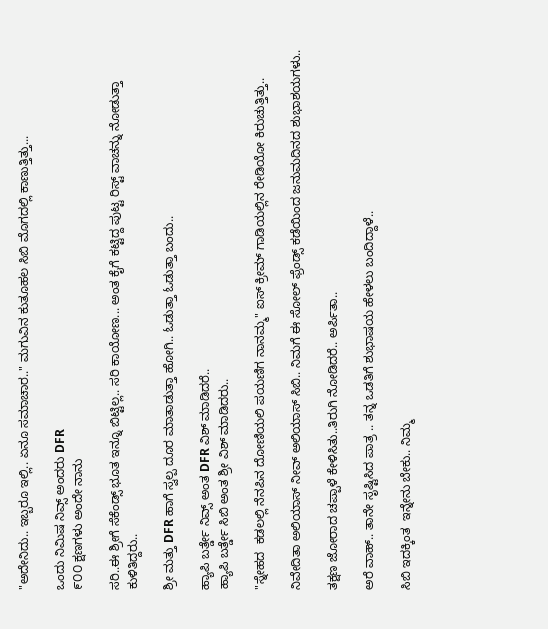"ಅದೇನಿದು.. ಇಬ್ಬರೂ ಇಲ್ಲಿ.. ಏನೂ ಸಮಾಚಾರ.." ಮಗುವಿನ ಕುತೂಹಲ ಸಿಬಿ ಮೊಗದಲ್ಲಿ ಕಾಣುತ್ತಿತ್ತು...

ಒಂದು ನಿಮಿಷ ನಿವ್ಸ್ ಅಂದರು DFR
೯೦೦ ಕ್ಷಣಗಳು ಅಂದೇ ನಾನು

ಸರಿ..ಈ ಶ್ರೀಗೆ ಸೆಕೆಂಡ್ಸ್ ಭೂತ ಇನ್ನೂ ಬಿಟ್ಟಿಲ್ಲ.. ಸರಿ ಕಾಯೋಣ... ಅಂತ ಕೈಗೆ ಕಟ್ಟಿದ್ದ ಪುಟ್ಟ ರಿಸ್ಟ್ ವಾಚನ್ನು ನೋಡುತ್ತಾ ಕುಳಿತಿದ್ದರು..

ಶ್ರೀ ಮತ್ತು DFR ಹಾಗೆ ಸ್ವಲ್ಪ ದೂರ ಮಾತಾಡುತ್ತಾ ಹೋಗಿ.. ಓಡುತ್ತಾ ಓಡುತ್ತಾ ಬಂದು..

ಹ್ಯಾಪಿ ಬರ್ತ್ಡೇ ನಿವ್ಸ್ ಅಂತ DFR ವಿಶ್ ಮಾಡಿದರೆ..
ಹ್ಯಾಪಿ ಬರ್ತ್ಡೇ ಸಿಬಿ ಅಂತ ಶ್ರೀ ವಿಶ್ ಮಾಡಿದರು..

"ಸ್ನೇಹದ  ಕಡಲಲ್ಲಿ ನೆನಪಿನ ದೋಣಿಯಲಿ ಪಯಣಿಗ ನಾನಮ್ಮ" ಐಸ್ ಕ್ರೀಮ್ ಗಾಡಿಯಲ್ಲಿನ ರೇಡಿಯೋ ಕಿರುಚುತ್ತಿತ್ತು..

ನಿವೇದಿತಾ ಅಲಿಯಾಸ್ ನೀವ್ ಅಲಿಯಾಸ್ ಸಿಬಿ.. ನಿಮಗೆ ಈ ಸೋಲ್ ಫ್ರೆಂಡ್ಸ್ ಕಡೆಯಿಂದ ಜನುಮದಿನದ ಶುಭಾಶಯಗಳು..

ತಕ್ಷಣ ಜೋರಾದ ಚಪ್ಪಾಳೆ ಕೇಳಿಸಿತು..ತಿರುಗಿ ನೋಡಿದರೆ.. ಅರ್ಪಿತಾ..

ಅರೆ ವಾಹ್.. ತಾನೇ ಸೃಷ್ಟಿಸಿದ ಪಾತ್ರ .. ತನ್ನ ಒಡತಿಗೆ ಶುಭಾಷಯ ಹೇಳಲು ಬಂದಿದ್ದಾಳೆ..

ಸಿಬಿ ಇದಕ್ಕಿಂತ  ಇನ್ನೇನು ಬೇಕು.. ನಿಮ್ಮ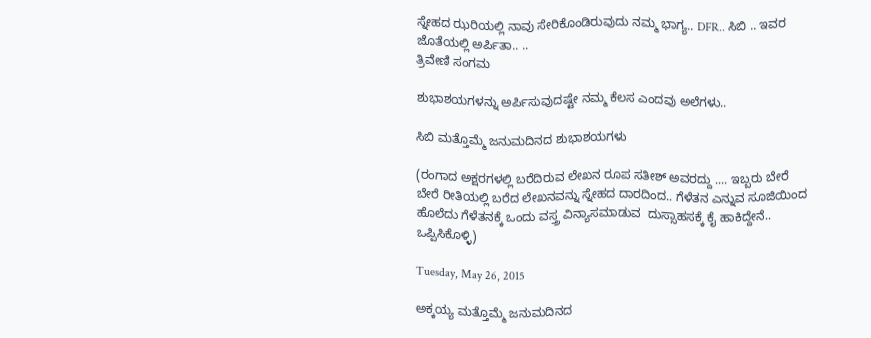ಸ್ನೇಹದ ಝರಿಯಲ್ಲಿ ನಾವು ಸೇರಿಕೊಂಡಿರುವುದು ನಮ್ಮ ಭಾಗ್ಯ.. DFR.. ಸಿಬಿ .. ಇವರ ಜೊತೆಯಲ್ಲಿ ಅರ್ಪಿತಾ.. ..
ತ್ರಿವೇಣಿ ಸಂಗಮ

ಶುಭಾಶಯಗಳನ್ನು ಅರ್ಪಿಸುವುದಷ್ಟೇ ನಮ್ಮ ಕೆಲಸ ಎಂದವು ಅಲೆಗಳು..

ಸಿಬಿ ಮತ್ತೊಮ್ಮೆ ಜನುಮದಿನದ ಶುಭಾಶಯಗಳು

(ರಂಗಾದ ಅಕ್ಷರಗಳಲ್ಲಿ ಬರೆದಿರುವ ಲೇಖನ ರೂಪ ಸತೀಶ್ ಅವರದ್ದು .... ಇಬ್ಬರು ಬೇರೆ ಬೇರೆ ರೀತಿಯಲ್ಲಿ ಬರೆದ ಲೇಖನವನ್ನು ಸ್ನೇಹದ ದಾರದಿಂದ.. ಗೆಳೆತನ ಎನ್ನುವ ಸೂಜಿಯಿಂದ ಹೊಲೆದು ಗೆಳೆತನಕ್ಕೆ ಒಂದು ವಸ್ತ್ರ ವಿನ್ಯಾಸಮಾಡುವ  ದುಸ್ಸಾಹಸಕ್ಕೆ ಕೈ ಹಾಕಿದ್ದೇನೆ.. ಒಪ್ಪಿಸಿಕೊಳ್ಳಿ)

Tuesday, May 26, 2015

ಅಕ್ಕಯ್ಯ ಮತ್ತೊಮ್ಮೆ ಜನುಮದಿನದ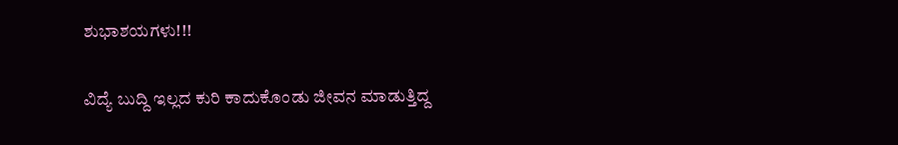ಶುಭಾಶಯಗಳು!!!

ವಿದ್ಯೆ ಬುದ್ದಿ ಇಲ್ಲದ ಕುರಿ ಕಾದುಕೊಂಡು ಜೀವನ ಮಾಡುತ್ತಿದ್ದ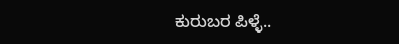ಕುರುಬರ ಪಿಳ್ಳೆ..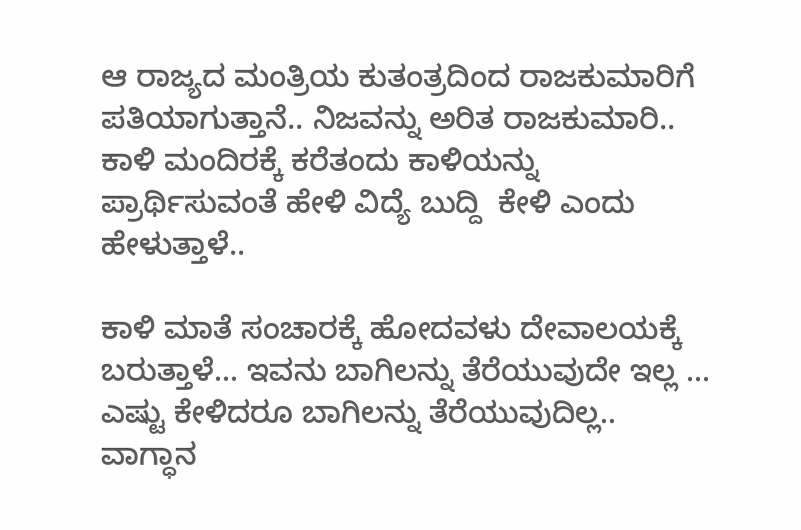ಆ ರಾಜ್ಯದ ಮಂತ್ರಿಯ ಕುತಂತ್ರದಿಂದ ರಾಜಕುಮಾರಿಗೆ ಪತಿಯಾಗುತ್ತಾನೆ.. ನಿಜವನ್ನು ಅರಿತ ರಾಜಕುಮಾರಿ.. ಕಾಳಿ ಮಂದಿರಕ್ಕೆ ಕರೆತಂದು ಕಾಳಿಯನ್ನು ಪ್ರಾರ್ಥಿಸುವಂತೆ ಹೇಳಿ ವಿದ್ಯೆ ಬುದ್ದಿ  ಕೇಳಿ ಎಂದು ಹೇಳುತ್ತಾಳೆ..

ಕಾಳಿ ಮಾತೆ ಸಂಚಾರಕ್ಕೆ ಹೋದವಳು ದೇವಾಲಯಕ್ಕೆ ಬರುತ್ತಾಳೆ... ಇವನು ಬಾಗಿಲನ್ನು ತೆರೆಯುವುದೇ ಇಲ್ಲ ...
ಎಷ್ಟು ಕೇಳಿದರೂ ಬಾಗಿಲನ್ನು ತೆರೆಯುವುದಿಲ್ಲ.. ವಾಗ್ಧಾನ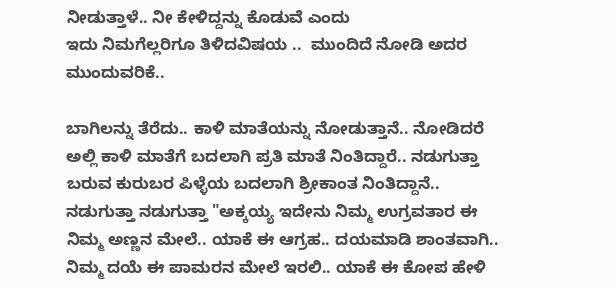ನೀಡುತ್ತಾಳೆ.. ನೀ ಕೇಳಿದ್ದನ್ನು ಕೊಡುವೆ ಎಂದು
ಇದು ನಿಮಗೆಲ್ಲರಿಗೂ ತಿಳಿದವಿಷಯ ..  ಮುಂದಿದೆ ನೋಡಿ ಅದರ ಮುಂದುವರಿಕೆ..

ಬಾಗಿಲನ್ನು ತೆರೆದು.. ಕಾಳಿ ಮಾತೆಯನ್ನು ನೋಡುತ್ತಾನೆ.. ನೋಡಿದರೆ ಅಲ್ಲಿ ಕಾಳಿ ಮಾತೆಗೆ ಬದಲಾಗಿ ಪ್ರತಿ ಮಾತೆ ನಿಂತಿದ್ದಾರೆ.. ನಡುಗುತ್ತಾ ಬರುವ ಕುರುಬರ ಪಿಳ್ಳೆಯ ಬದಲಾಗಿ ಶ್ರೀಕಾಂತ ನಿಂತಿದ್ದಾನೆ.. ನಡುಗುತ್ತಾ ನಡುಗುತ್ತಾ "ಅಕ್ಕಯ್ಯ ಇದೇನು ನಿಮ್ಮ ಉಗ್ರವತಾರ ಈ ನಿಮ್ಮ ಅಣ್ಣನ ಮೇಲೆ.. ಯಾಕೆ ಈ ಆಗ್ರಹ.. ದಯಮಾಡಿ ಶಾಂತವಾಗಿ.. ನಿಮ್ಮ ದಯೆ ಈ ಪಾಮರನ ಮೇಲೆ ಇರಲಿ.. ಯಾಕೆ ಈ ಕೋಪ ಹೇಳಿ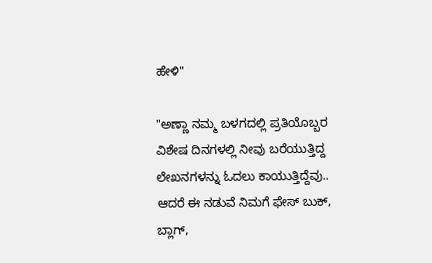ಹೇಳಿ"

"ಅಣ್ಣಾ ನಮ್ಮ ಬಳಗದಲ್ಲಿ ಪ್ರತಿಯೊಬ್ಬರ ವಿಶೇಷ ದಿನಗಳಲ್ಲಿ ನೀವು ಬರೆಯುತ್ತಿದ್ದ ಲೇಖನಗಳನ್ನು ಓದಲು ಕಾಯುತ್ತಿದ್ದೆವು.. ಆದರೆ ಈ ನಡುವೆ ನಿಮಗೆ ಫೇಸ್ ಬುಕ್, ಬ್ಲಾಗ್,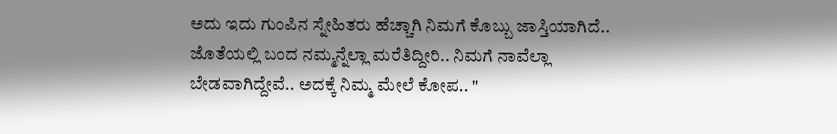ಅದು ಇದು ಗುಂಪಿನ ಸ್ನೇಹಿತರು ಹೆಚ್ಚಾಗಿ ನಿಮಗೆ ಕೊಬ್ಬು ಜಾಸ್ತಿಯಾಗಿದೆ.. ಜೊತೆಯಲ್ಲಿ ಬಂದ ನಮ್ಮನ್ನೆಲ್ಲಾ ಮರೆತಿದ್ದೀರಿ.. ನಿಮಗೆ ನಾವೆಲ್ಲಾ ಬೇಡವಾಗಿದ್ದೇವೆ.. ಅದಕ್ಕೆ ನಿಮ್ಮ ಮೇಲೆ ಕೋಪ.. "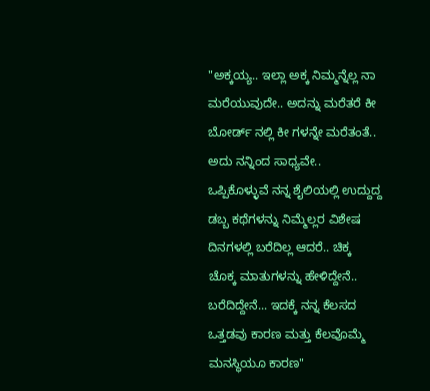"ಅಕ್ಕಯ್ಯ.. ಇಲ್ಲಾ ಅಕ್ಕ ನಿಮ್ಮನ್ನೆಲ್ಲ ನಾ ಮರೆಯುವುದೇ.. ಅದನ್ನು ಮರೆತರೆ ಕೀ ಬೋರ್ಡ್ ನಲ್ಲಿ ಕೀ ಗಳನ್ನೇ ಮರೆತಂತೆ.. ಅದು ನನ್ನಿಂದ ಸಾಧ್ಯವೇ.. ಒಪ್ಪಿಕೊಳ್ಳುವೆ ನನ್ನ ಶೈಲಿಯಲ್ಲಿ ಉದ್ದುದ್ದ ಡಬ್ಬ ಕಥೆಗಳನ್ನು ನಿಮ್ಮೆಲ್ಲರ ವಿಶೇಷ ದಿನಗಳಲ್ಲಿ ಬರೆದಿಲ್ಲ ಆದರೆ.. ಚಿಕ್ಕ ಚೊಕ್ಕ ಮಾತುಗಳನ್ನು ಹೇಳಿದ್ದೇನೆ.. ಬರೆದಿದ್ದೇನೆ... ಇದಕ್ಕೆ ನನ್ನ ಕೆಲಸದ ಒತ್ತಡವು ಕಾರಣ ಮತ್ತು ಕೆಲವೊಮ್ಮೆ ಮನಸ್ಥಿಯೂ ಕಾರಣ"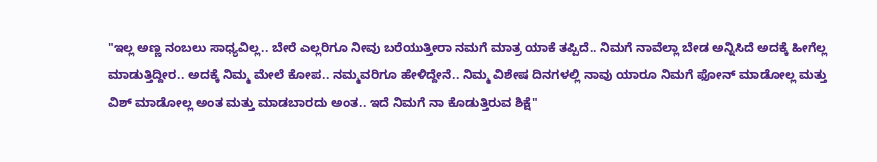"ಇಲ್ಲ ಅಣ್ಣ ನಂಬಲು ಸಾಧ್ಯವಿಲ್ಲ.. ಬೇರೆ ಎಲ್ಲರಿಗೂ ನೀವು ಬರೆಯುತ್ತೀರಾ ನಮಗೆ ಮಾತ್ರ ಯಾಕೆ ತಪ್ಪಿದೆ.. ನಿಮಗೆ ನಾವೆಲ್ಲಾ ಬೇಡ ಅನ್ನಿಸಿದೆ ಅದಕ್ಕೆ ಹೀಗೆಲ್ಲ ಮಾಡುತ್ತಿದ್ದೀರ.. ಅದಕ್ಕೆ ನಿಮ್ಮ ಮೇಲೆ ಕೋಪ.. ನಮ್ಮವರಿಗೂ ಹೇಳಿದ್ದೇನೆ.. ನಿಮ್ಮ ವಿಶೇಷ ದಿನಗಳಲ್ಲಿ ನಾವು ಯಾರೂ ನಿಮಗೆ ಫೋನ್ ಮಾಡೋಲ್ಲ ಮತ್ತು ವಿಶ್ ಮಾಡೋಲ್ಲ ಅಂತ ಮತ್ತು ಮಾಡಬಾರದು ಅಂತ.. ಇದೆ ನಿಮಗೆ ನಾ ಕೊಡುತ್ತಿರುವ ಶಿಕ್ಷೆ"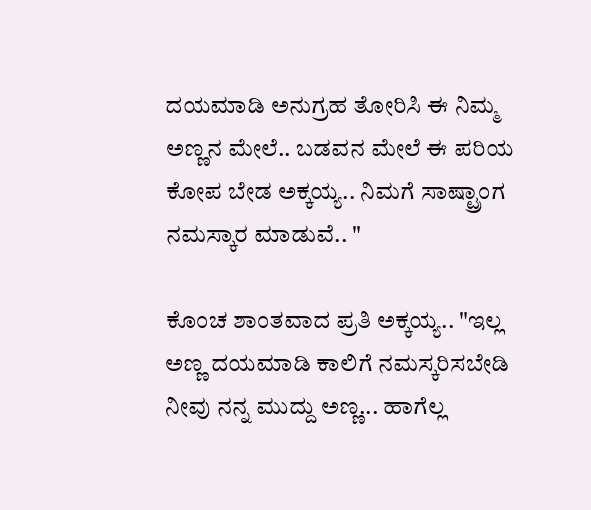ದಯಮಾಡಿ ಅನುಗ್ರಹ ತೋರಿಸಿ ಈ ನಿಮ್ಮ ಅಣ್ಣನ ಮೇಲೆ.. ಬಡವನ ಮೇಲೆ ಈ ಪರಿಯ ಕೋಪ ಬೇಡ ಅಕ್ಕಯ್ಯ.. ನಿಮಗೆ ಸಾಷ್ಟ್ರಾಂಗ ನಮಸ್ಕಾರ ಮಾಡುವೆ.. "

ಕೊಂಚ ಶಾಂತವಾದ ಪ್ರತಿ ಅಕ್ಕಯ್ಯ.. "ಇಲ್ಲ ಅಣ್ಣ ದಯಮಾಡಿ ಕಾಲಿಗೆ ನಮಸ್ಕರಿಸಬೇಡಿ ನೀವು ನನ್ನ ಮುದ್ದು ಅಣ್ಣ... ಹಾಗೆಲ್ಲ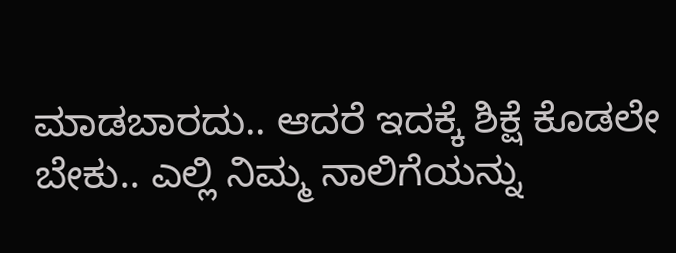ಮಾಡಬಾರದು.. ಆದರೆ ಇದಕ್ಕೆ ಶಿಕ್ಷೆ ಕೊಡಲೇ ಬೇಕು.. ಎಲ್ಲಿ ನಿಮ್ಮ ನಾಲಿಗೆಯನ್ನು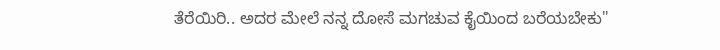ತೆರೆಯಿರಿ.. ಅದರ ಮೇಲೆ ನನ್ನ ದೋಸೆ ಮಗಚುವ ಕೈಯಿಂದ ಬರೆಯಬೇಕು"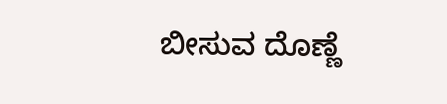ಬೀಸುವ ದೊಣ್ಣೆ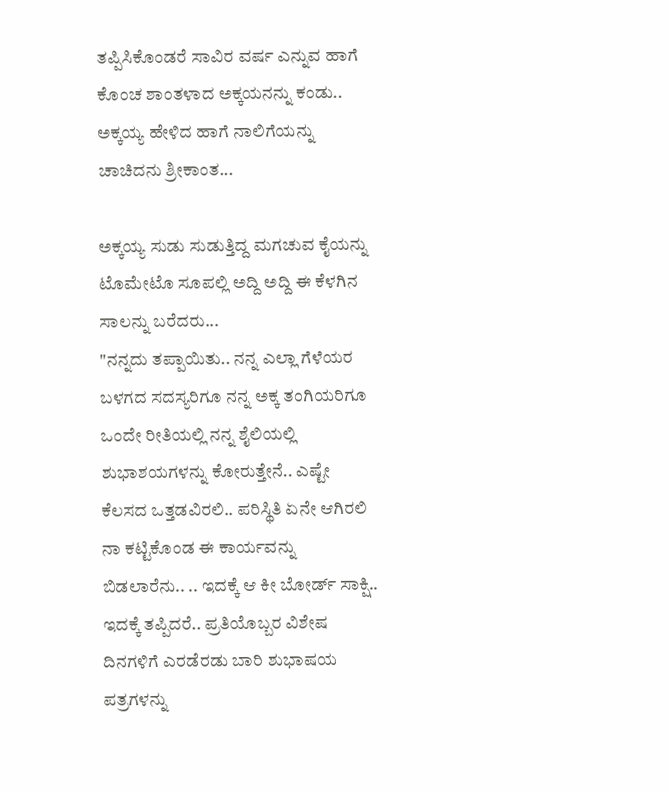ತಪ್ಪಿಸಿಕೊಂಡರೆ ಸಾವಿರ ವರ್ಷ ಎನ್ನುವ ಹಾಗೆ ಕೊಂಚ ಶಾಂತಳಾದ ಅಕ್ಕಯನನ್ನು ಕಂಡು.. ಅಕ್ಕಯ್ಯ ಹೇಳಿದ ಹಾಗೆ ನಾಲಿಗೆಯನ್ನು ಚಾಚಿದನು ಶ್ರೀಕಾಂತ...

ಅಕ್ಕಯ್ಯ ಸುಡು ಸುಡುತ್ತಿದ್ದ ಮಗಚುವ ಕೈಯನ್ನು ಟೊಮೇಟೊ ಸೂಪಲ್ಲಿ ಅದ್ದಿ ಅದ್ದಿ ಈ ಕೆಳಗಿನ ಸಾಲನ್ನು ಬರೆದರು...
"ನನ್ನದು ತಪ್ಪಾಯಿತು.. ನನ್ನ ಎಲ್ಲಾ ಗೆಳೆಯರ ಬಳಗದ ಸದಸ್ಯರಿಗೂ ನನ್ನ ಅಕ್ಕ ತಂಗಿಯರಿಗೂ ಒಂದೇ ರೀತಿಯಲ್ಲಿ ನನ್ನ ಶೈಲಿಯಲ್ಲಿ ಶುಭಾಶಯಗಳನ್ನು ಕೋರುತ್ತೇನೆ.. ಎಷ್ಟೇ ಕೆಲಸದ ಒತ್ತಡವಿರಲಿ.. ಪರಿಸ್ಥಿತಿ ಏನೇ ಆಗಿರಲಿ ನಾ ಕಟ್ಟಿಕೊಂಡ ಈ ಕಾರ್ಯವನ್ನು ಬಿಡಲಾರೆನು.. .. ಇದಕ್ಕೆ ಆ ಕೀ ಬೋರ್ಡ್ ಸಾಕ್ಷಿ.. ಇದಕ್ಕೆ ತಪ್ಪಿದರೆ.. ಪ್ರತಿಯೊಬ್ಬರ ವಿಶೇಷ ದಿನಗಳಿಗೆ ಎರಡೆರಡು ಬಾರಿ ಶುಭಾಷಯ ಪತ್ರಗಳನ್ನು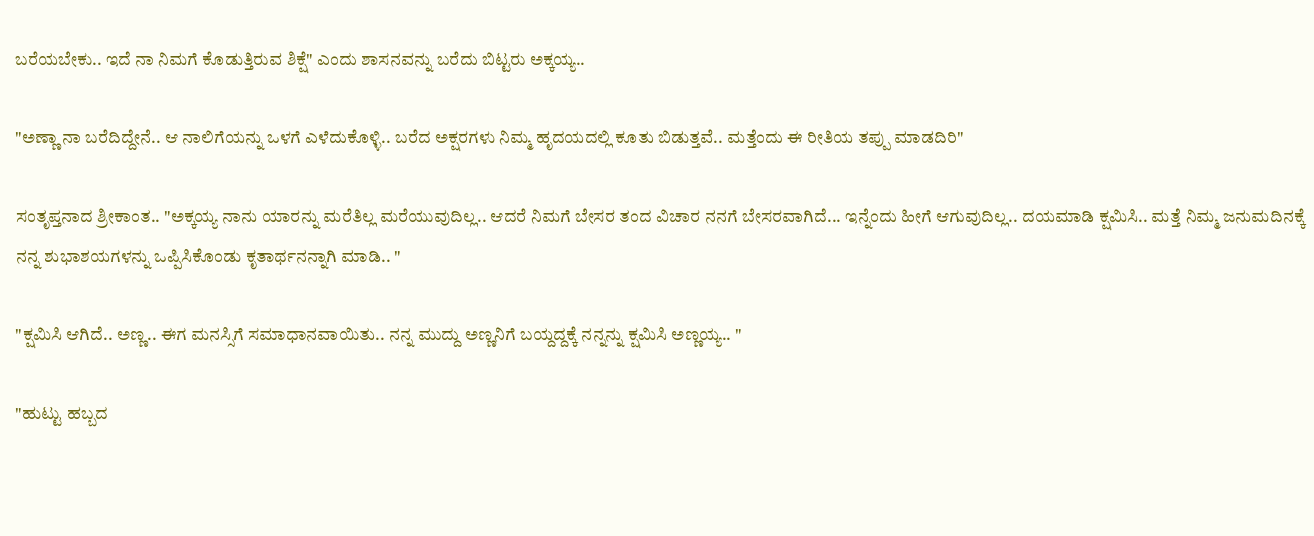ಬರೆಯಬೇಕು.. ಇದೆ ನಾ ನಿಮಗೆ ಕೊಡುತ್ತಿರುವ ಶಿಕ್ಷೆ" ಎಂದು ಶಾಸನವನ್ನು ಬರೆದು ಬಿಟ್ಟರು ಅಕ್ಕಯ್ಯ..

"ಅಣ್ಣಾ ನಾ ಬರೆದಿದ್ದೇನೆ.. ಆ ನಾಲಿಗೆಯನ್ನು ಒಳಗೆ ಎಳೆದುಕೊಳ್ಳಿ.. ಬರೆದ ಅಕ್ಷರಗಳು ನಿಮ್ಮ ಹೃದಯದಲ್ಲಿ ಕೂತು ಬಿಡುತ್ತವೆ.. ಮತ್ತೆಂದು ಈ ರೀತಿಯ ತಪ್ಪು ಮಾಡದಿರಿ"

ಸಂತೃಪ್ತನಾದ ಶ್ರೀಕಾಂತ.. "ಅಕ್ಕಯ್ಯ ನಾನು ಯಾರನ್ನು ಮರೆತಿಲ್ಲ ಮರೆಯುವುದಿಲ್ಲ.. ಆದರೆ ನಿಮಗೆ ಬೇಸರ ತಂದ ವಿಚಾರ ನನಗೆ ಬೇಸರವಾಗಿದೆ... ಇನ್ನೆಂದು ಹೀಗೆ ಆಗುವುದಿಲ್ಲ.. ದಯಮಾಡಿ ಕ್ಷಮಿಸಿ.. ಮತ್ತೆ ನಿಮ್ಮ ಜನುಮದಿನಕ್ಕೆ ನನ್ನ ಶುಭಾಶಯಗಳನ್ನು ಒಪ್ಪಿಸಿಕೊಂಡು ಕೃತಾರ್ಥನನ್ನಾಗಿ ಮಾಡಿ.. "

"ಕ್ಷಮಿಸಿ ಆಗಿದೆ.. ಅಣ್ಣ.. ಈಗ ಮನಸ್ಸಿಗೆ ಸಮಾಧಾನವಾಯಿತು.. ನನ್ನ ಮುದ್ದು ಅಣ್ಣನಿಗೆ ಬಯ್ದದ್ದಕ್ಕೆ ನನ್ನನ್ನು ಕ್ಷಮಿಸಿ ಅಣ್ಣಯ್ಯ.. "

"ಹುಟ್ಟು ಹಬ್ಬದ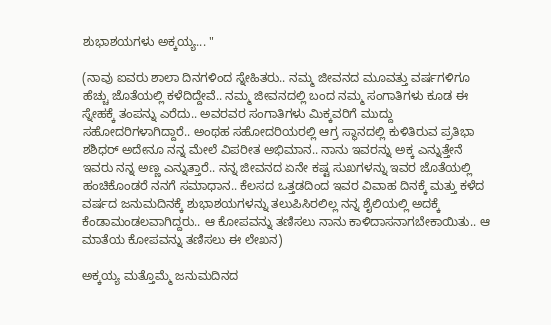ಶುಭಾಶಯಗಳು ಅಕ್ಕಯ್ಯ... "

(ನಾವು ಐವರು ಶಾಲಾ ದಿನಗಳಿಂದ ಸ್ನೇಹಿತರು.. ನಮ್ಮ ಜೀವನದ ಮೂವತ್ತು ವರ್ಷಗಳಿಗೂ ಹೆಚ್ಚು ಜೊತೆಯಲ್ಲಿ ಕಳೆದಿದ್ದೇವೆ.. ನಮ್ಮ ಜೀವನದಲ್ಲಿ ಬಂದ ನಮ್ಮ ಸಂಗಾತಿಗಳು ಕೂಡ ಈ ಸ್ನೇಹಕ್ಕೆ ತಂಪನ್ನು ಎರೆದು.. ಅವರವರ ಸಂಗಾತಿಗಳು ಮಿಕ್ಕವರಿಗೆ ಮುದ್ದು ಸಹೋದರಿಗಳಾಗಿದ್ದಾರೆ.. ಅಂಥಹ ಸಹೋದರಿಯರಲ್ಲಿ ಆಗ್ರ ಸ್ಥಾನದಲ್ಲಿ ಕುಳಿತಿರುವ ಪ್ರತಿಭಾ ಶಶಿಧರ್ ಅದೇನೂ ನನ್ನ ಮೇಲೆ ವಿಪರೀತ ಅಭಿಮಾನ.. ನಾನು ಇವರನ್ನು ಅಕ್ಕ ಎನ್ನುತ್ತೇನೆ ಇವರು ನನ್ನ ಅಣ್ಣ ಎನ್ನುತ್ತಾರೆ.. ನನ್ನ ಜೀವನದ ಏನೇ ಕಷ್ಟ ಸುಖಗಳನ್ನು ಇವರ ಜೊತೆಯಲ್ಲಿ ಹಂಚಿಕೊಂಡರೆ ನನಗೆ ಸಮಾಧಾನ.. ಕೆಲಸದ ಒತ್ತಡದಿಂದ ಇವರ ವಿವಾಹ ದಿನಕ್ಕೆ ಮತ್ತು ಕಳೆದ ವರ್ಷದ ಜನುಮದಿನಕ್ಕೆ ಶುಭಾಶಯಗಳನ್ನು ತಲುಪಿಸಿರಲಿಲ್ಲ ನನ್ನ ಶೈಲಿಯಲ್ಲಿ ಅದಕ್ಕೆ ಕೆಂಡಾಮಂಡಲವಾಗಿದ್ದರು.. ಆ ಕೋಪವನ್ನು ತಣಿಸಲು ನಾನು ಕಾಳಿದಾಸನಾಗಬೇಕಾಯಿತು.. ಆ ಮಾತೆಯ ಕೋಪವನ್ನು ತಣಿಸಲು ಈ ಲೇಖನ)

ಅಕ್ಕಯ್ಯ ಮತ್ತೊಮ್ಮೆ ಜನುಮದಿನದ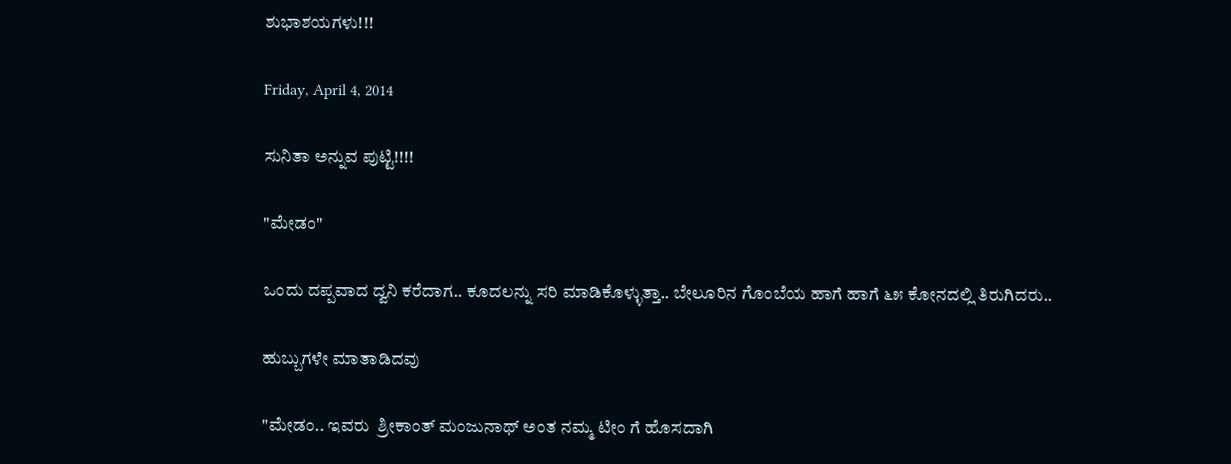ಶುಭಾಶಯಗಳು!!!

Friday, April 4, 2014

ಸುನಿತಾ ಅನ್ನುವ ಪುಟ್ಟಿ!!!!

"ಮೇಡಂ"

ಒಂದು ದಪ್ಪವಾದ ದ್ವನಿ ಕರೆದಾಗ.. ಕೂದಲನ್ನು ಸರಿ ಮಾಡಿಕೊಳ್ಳುತ್ತಾ.. ಬೇಲೂರಿನ ಗೊಂಬೆಯ ಹಾಗೆ ಹಾಗೆ ೬೫ ಕೋನದಲ್ಲಿ ತಿರುಗಿದರು..

ಹುಬ್ಬುಗಳೇ ಮಾತಾಡಿದವು

"ಮೇಡಂ.. ಇವರು  ಶ್ರೀಕಾಂತ್ ಮಂಜುನಾಥ್ ಅಂತ ನಮ್ಮ ಟೀಂ ಗೆ ಹೊಸದಾಗಿ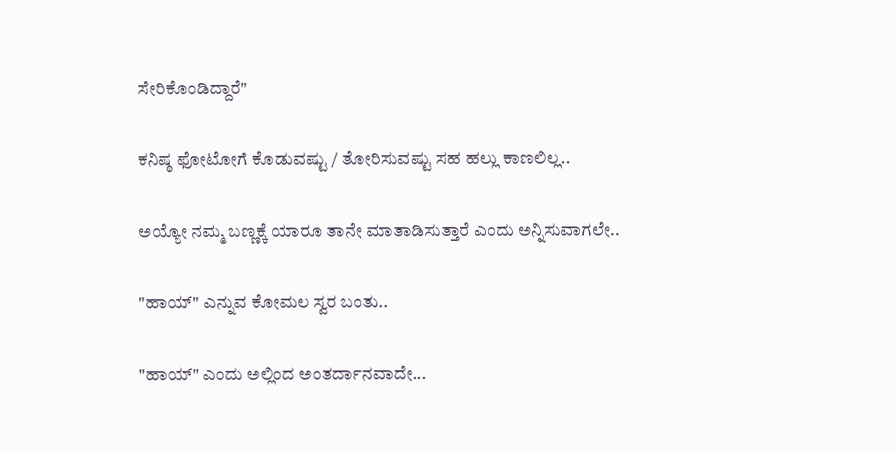ಸೇರಿಕೊಂಡಿದ್ದಾರೆ"

ಕನಿಷ್ಠ ಫೋಟೋಗೆ ಕೊಡುವಷ್ಟು / ತೋರಿಸುವಷ್ಟು ಸಹ ಹಲ್ಲು ಕಾಣಲಿಲ್ಲ..

ಅಯ್ಯೋ ನಮ್ಮ ಬಣ್ಣಕ್ಕೆ ಯಾರೂ ತಾನೇ ಮಾತಾಡಿಸುತ್ತಾರೆ ಎಂದು ಅನ್ನಿಸುವಾಗಲೇ..

"ಹಾಯ್" ಎನ್ನುವ ಕೋಮಲ ಸ್ವರ ಬಂತು..

"ಹಾಯ್" ಎಂದು ಅಲ್ಲಿಂದ ಅಂತರ್ದಾನವಾದೇ...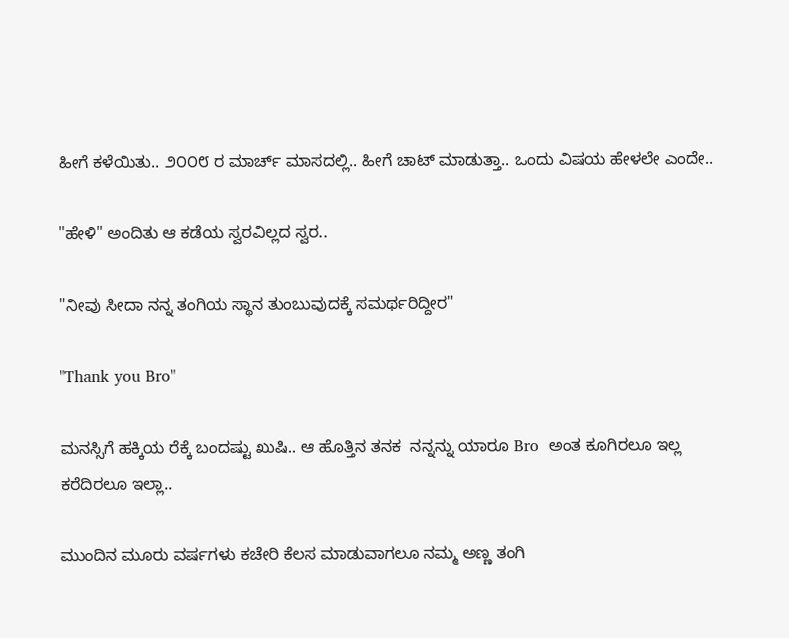ಹೀಗೆ ಕಳೆಯಿತು.. ೨೦೦೮ ರ ಮಾರ್ಚ್ ಮಾಸದಲ್ಲಿ.. ಹೀಗೆ ಚಾಟ್ ಮಾಡುತ್ತಾ.. ಒಂದು ವಿಷಯ ಹೇಳಲೇ ಎಂದೇ..

"ಹೇಳಿ" ಅಂದಿತು ಆ ಕಡೆಯ ಸ್ವರವಿಲ್ಲದ ಸ್ವರ..

"ನೀವು ಸೀದಾ ನನ್ನ ತಂಗಿಯ ಸ್ಥಾನ ತುಂಬುವುದಕ್ಕೆ ಸಮರ್ಥರಿದ್ದೀರ"

"Thank you Bro"

ಮನಸ್ಸಿಗೆ ಹಕ್ಕಿಯ ರೆಕ್ಕೆ ಬಂದಷ್ಟು ಖುಷಿ.. ಆ ಹೊತ್ತಿನ ತನಕ  ನನ್ನನ್ನು ಯಾರೂ Bro  ಅಂತ ಕೂಗಿರಲೂ ಇಲ್ಲ ಕರೆದಿರಲೂ ಇಲ್ಲಾ..

ಮುಂದಿನ ಮೂರು ವರ್ಷಗಳು ಕಚೇರಿ ಕೆಲಸ ಮಾಡುವಾಗಲೂ ನಮ್ಮ ಅಣ್ಣ ತಂಗಿ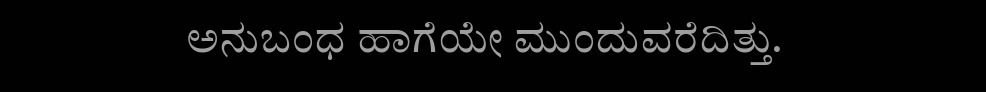ಅನುಬಂಧ ಹಾಗೆಯೇ ಮುಂದುವರೆದಿತ್ತು.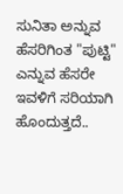ಸುನಿತಾ ಅನ್ನುವ ಹೆಸರಿಗಿಂತ "ಪುಟ್ಟಿ" ಎನ್ನುವ ಹೆಸರೇ ಇವಳಿಗೆ ಸರಿಯಾಗಿ ಹೊಂದುತ್ತದೆ..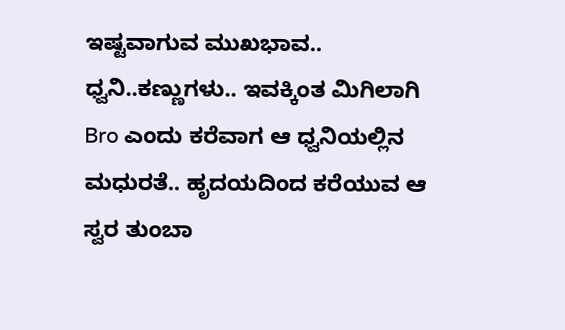ಇಷ್ಟವಾಗುವ ಮುಖಭಾವ.. ಧ್ವನಿ..ಕಣ್ಣುಗಳು.. ಇವಕ್ಕಿಂತ ಮಿಗಿಲಾಗಿ Bro ಎಂದು ಕರೆವಾಗ ಆ ಧ್ವನಿಯಲ್ಲಿನ ಮಧುರತೆ.. ಹೃದಯದಿಂದ ಕರೆಯುವ ಆ ಸ್ವರ ತುಂಬಾ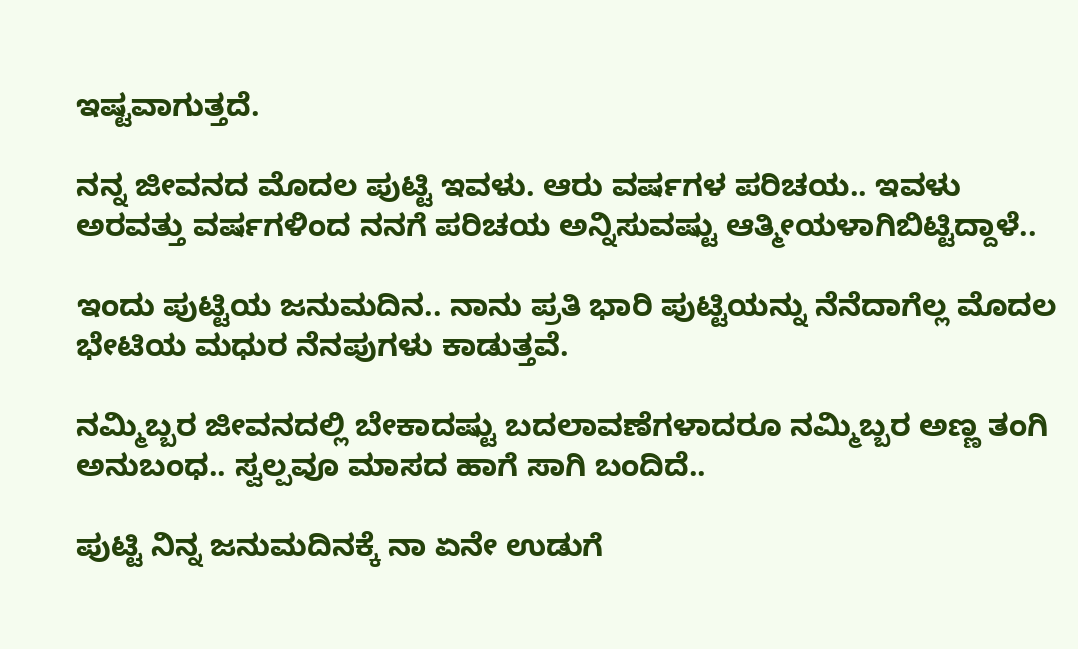ಇಷ್ಟವಾಗುತ್ತದೆ.

ನನ್ನ ಜೀವನದ ಮೊದಲ ಪುಟ್ಟಿ ಇವಳು. ಆರು ವರ್ಷಗಳ ಪರಿಚಯ.. ಇವಳು ಅರವತ್ತು ವರ್ಷಗಳಿಂದ ನನಗೆ ಪರಿಚಯ ಅನ್ನಿಸುವಷ್ಟು ಆತ್ಮೀಯಳಾಗಿಬಿಟ್ಟಿದ್ದಾಳೆ..

ಇಂದು ಪುಟ್ಟಿಯ ಜನುಮದಿನ.. ನಾನು ಪ್ರತಿ ಭಾರಿ ಪುಟ್ಟಿಯನ್ನು ನೆನೆದಾಗೆಲ್ಲ ಮೊದಲ ಭೇಟಿಯ ಮಧುರ ನೆನಪುಗಳು ಕಾಡುತ್ತವೆ.

ನಮ್ಮಿಬ್ಬರ ಜೀವನದಲ್ಲಿ ಬೇಕಾದಷ್ಟು ಬದಲಾವಣೆಗಳಾದರೂ ನಮ್ಮಿಬ್ಬರ ಅಣ್ಣ ತಂಗಿ ಅನುಬಂಧ.. ಸ್ವಲ್ಪವೂ ಮಾಸದ ಹಾಗೆ ಸಾಗಿ ಬಂದಿದೆ..

ಪುಟ್ಟಿ ನಿನ್ನ ಜನುಮದಿನಕ್ಕೆ ನಾ ಏನೇ ಉಡುಗೆ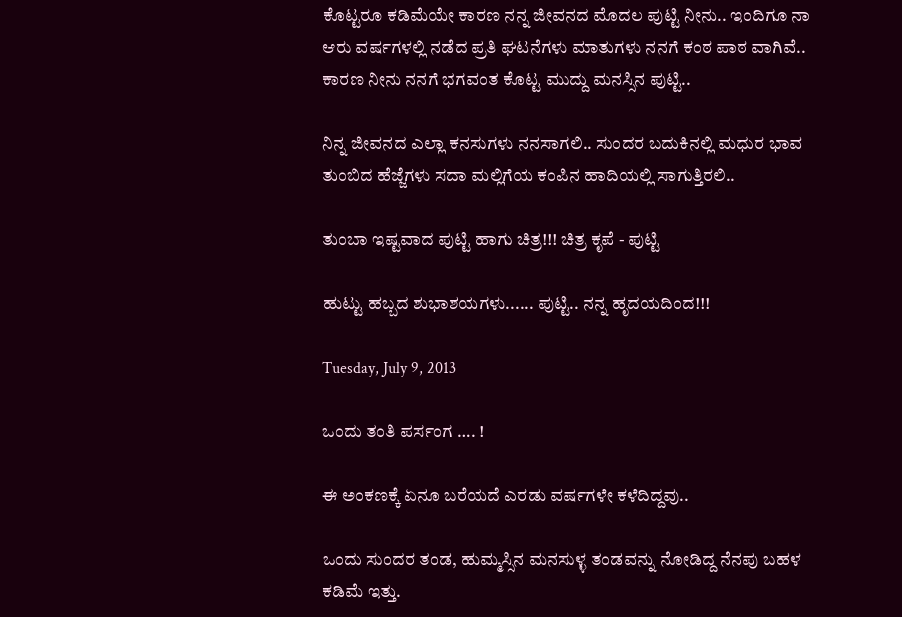ಕೊಟ್ಟರೂ ಕಡಿಮೆಯೇ ಕಾರಣ ನನ್ನ ಜೀವನದ ಮೊದಲ ಪುಟ್ಟಿ ನೀನು.. ಇಂದಿಗೂ ನಾ ಆರು ವರ್ಷಗಳಲ್ಲಿ ನಡೆದ ಪ್ರತಿ ಘಟನೆಗಳು ಮಾತುಗಳು ನನಗೆ ಕಂಠ ಪಾಠ ವಾಗಿವೆ.. ಕಾರಣ ನೀನು ನನಗೆ ಭಗವಂತ ಕೊಟ್ಟ ಮುದ್ದು ಮನಸ್ಸಿನ ಪುಟ್ಟಿ..

ನಿನ್ನ ಜೀವನದ ಎಲ್ಲಾ ಕನಸುಗಳು ನನಸಾಗಲಿ.. ಸುಂದರ ಬದುಕಿನಲ್ಲಿ ಮಧುರ ಭಾವ ತುಂಬಿದ ಹೆಜ್ಜೆಗಳು ಸದಾ ಮಲ್ಲಿಗೆಯ ಕಂಪಿನ ಹಾದಿಯಲ್ಲಿ ಸಾಗುತ್ತಿರಲಿ..

ತುಂಬಾ ಇಷ್ಟವಾದ ಪುಟ್ಟಿ ಹಾಗು ಚಿತ್ರ!!! ಚಿತ್ರ ಕೃಪೆ - ಪುಟ್ಟಿ

ಹುಟ್ಟು ಹಬ್ಬದ ಶುಭಾಶಯಗಳು...... ಪುಟ್ಟಿ.. ನನ್ನ ಹೃದಯದಿಂದ!!!

Tuesday, July 9, 2013

ಒಂದು ತಂತಿ ಪರ್ಸಂಗ …. !

ಈ ಅಂಕಣಕ್ಕೆ ಏನೂ ಬರೆಯದೆ ಎರಡು ವರ್ಷಗಳೇ ಕಳೆದಿದ್ದವು..

ಒಂದು ಸುಂದರ ತಂಡ, ಹುಮ್ಮಸ್ಸಿನ ಮನಸುಳ್ಳ ತಂಡವನ್ನು ನೋಡಿದ್ದ ನೆನಪು ಬಹಳ ಕಡಿಮೆ ಇತ್ತು.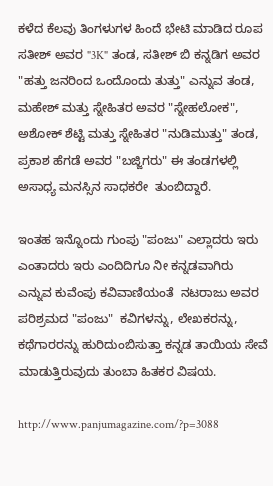ಕಳೆದ ಕೆಲವು ತಿಂಗಳುಗಳ ಹಿಂದೆ ಭೇಟಿ ಮಾಡಿದ ರೂಪ ಸತೀಶ್ ಅವರ "3K" ತಂಡ, ಸತೀಶ್ ಬಿ ಕನ್ನಡಿಗ ಅವರ "ಹತ್ತು ಜನರಿಂದ ಒಂದೊಂದು ತುತ್ತು" ಎನ್ನುವ ತಂಡ, ಮಹೇಶ್ ಮತ್ತು ಸ್ನೇಹಿತರ ಅವರ "ಸ್ನೇಹಲೋಕ", ಅಶೋಕ್ ಶೆಟ್ಟಿ ಮತ್ತು ಸ್ನೇಹಿತರ "ನುಡಿಮುತ್ತು" ತಂಡ, ಪ್ರಕಾಶ ಹೆಗಡೆ ಅವರ "ಬಜ್ಜಿಗರು" ಈ ತಂಡಗಳಲ್ಲಿ ಅಸಾಧ್ಯ ಮನಸ್ಸಿನ ಸಾಧಕರೇ  ತುಂಬಿದ್ದಾರೆ.

ಇಂತಹ ಇನ್ನೊಂದು ಗುಂಪು "ಪಂಜು" ಎಲ್ಲಾದರು ಇರು ಎಂತಾದರು ಇರು ಎಂದಿದಿಗೂ ನೀ ಕನ್ನಡವಾಗಿರು ಎನ್ನುವ ಕುವೆಂಪು ಕವಿವಾಣಿಯಂತೆ  ನಟರಾಜು ಅವರ ಪರಿಶ್ರಮದ "ಪಂಜು"  ಕವಿಗಳನ್ನು, ಲೇಖಕರನ್ನು, ಕಥೆಗಾರರನ್ನು ಹುರಿದುಂಬಿಸುತ್ತಾ ಕನ್ನಡ ತಾಯಿಯ ಸೇವೆ ಮಾಡುತ್ತಿರುವುದು ತುಂಬಾ ಹಿತಕರ ವಿಷಯ.

http://www.panjumagazine.com/?p=3088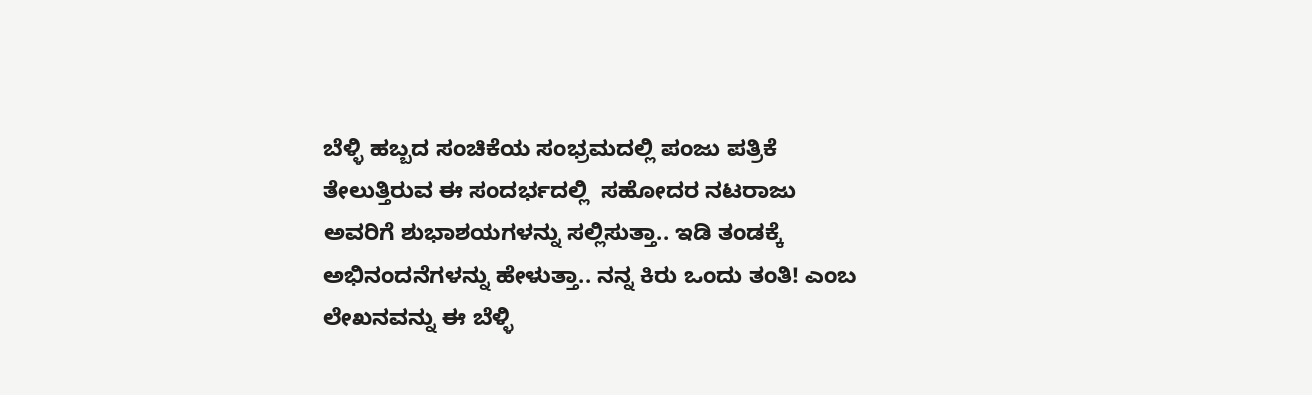ಬೆಳ್ಳಿ ಹಬ್ಬದ ಸಂಚಿಕೆಯ ಸಂಭ್ರಮದಲ್ಲಿ ಪಂಜು ಪತ್ರಿಕೆ ತೇಲುತ್ತಿರುವ ಈ ಸಂದರ್ಭದಲ್ಲಿ  ಸಹೋದರ ನಟರಾಜು ಅವರಿಗೆ ಶುಭಾಶಯಗಳನ್ನು ಸಲ್ಲಿಸುತ್ತಾ.. ಇಡಿ ತಂಡಕ್ಕೆ ಅಭಿನಂದನೆಗಳನ್ನು ಹೇಳುತ್ತಾ.. ನನ್ನ ಕಿರು ಒಂದು ತಂತಿ! ಎಂಬ                                                    ಲೇಖನವನ್ನು ಈ ಬೆಳ್ಳಿ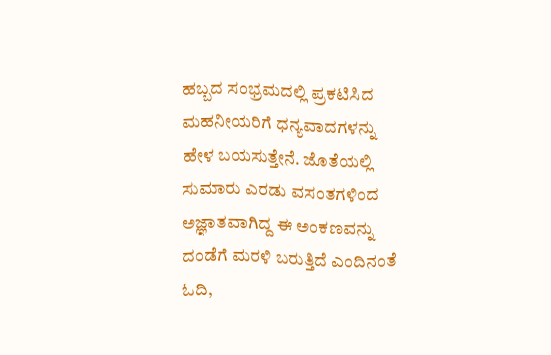ಹಬ್ಬದ ಸಂಭ್ರಮದಲ್ಲಿ ಪ್ರಕಟಿಸಿದ ಮಹನೀಯರಿಗೆ ಧನ್ಯವಾದಗಳನ್ನು ಹೇಳ ಬಯಸುತ್ತೇನೆ. ಜೊತೆಯಲ್ಲಿ ಸುಮಾರು ಎರಡು ವಸಂತಗಳಿಂದ ಅಜ್ಞಾತವಾಗಿದ್ದ ಈ ಅಂಕಣವನ್ನು ದಂಡೆಗೆ ಮರಳಿ ಬರುತ್ತಿದೆ ಎಂದಿನಂತೆ ಓದಿ,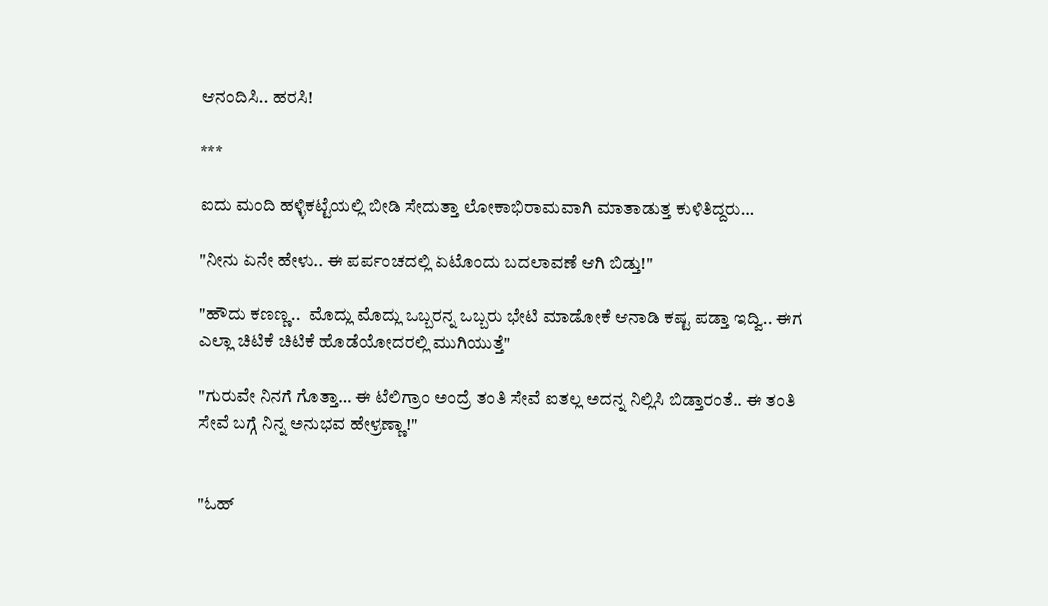ಆನಂದಿಸಿ.. ಹರಸಿ!

***

ಐದು ಮಂದಿ ಹಳ್ಳಿಕಟ್ಟೆಯಲ್ಲಿ ಬೀಡಿ ಸೇದುತ್ತಾ ಲೋಕಾಭಿರಾಮವಾಗಿ ಮಾತಾಡುತ್ತ ಕುಳಿತಿದ್ದರು…

"ನೀನು ಏನೇ ಹೇಳು.. ಈ ಪರ್ಪಂಚದಲ್ಲಿ ಏಟೊಂದು ಬದಲಾವಣೆ ಆಗಿ ಬಿಡ್ತು!"

"ಹೌದು ಕಣಣ್ಣ..  ಮೊದ್ಲು ಮೊದ್ಲು ಒಬ್ಬರನ್ನ ಒಬ್ಬರು ಭೇಟಿ ಮಾಡೋಕೆ ಆನಾಡಿ ಕಷ್ಟ ಪಡ್ತಾ ಇದ್ವಿ.. ಈಗ ಎಲ್ಲಾ ಚಿಟಿಕೆ ಚಿಟಿಕೆ ಹೊಡೆಯೋದರಲ್ಲಿ ಮುಗಿಯುತ್ತೆ"

"ಗುರುವೇ ನಿನಗೆ ಗೊತ್ತಾ… ಈ ಟೆಲಿಗ್ರಾಂ ಅಂದ್ರೆ ತಂತಿ ಸೇವೆ ಐತಲ್ಲ ಅದನ್ನ ನಿಲ್ಲಿಸಿ ಬಿಡ್ತಾರಂತೆ.. ಈ ತಂತಿ ಸೇವೆ ಬಗ್ಗೆ ನಿನ್ನ ಅನುಭವ ಹೇಳ್ರಣ್ಣಾ!"


"ಓಹ್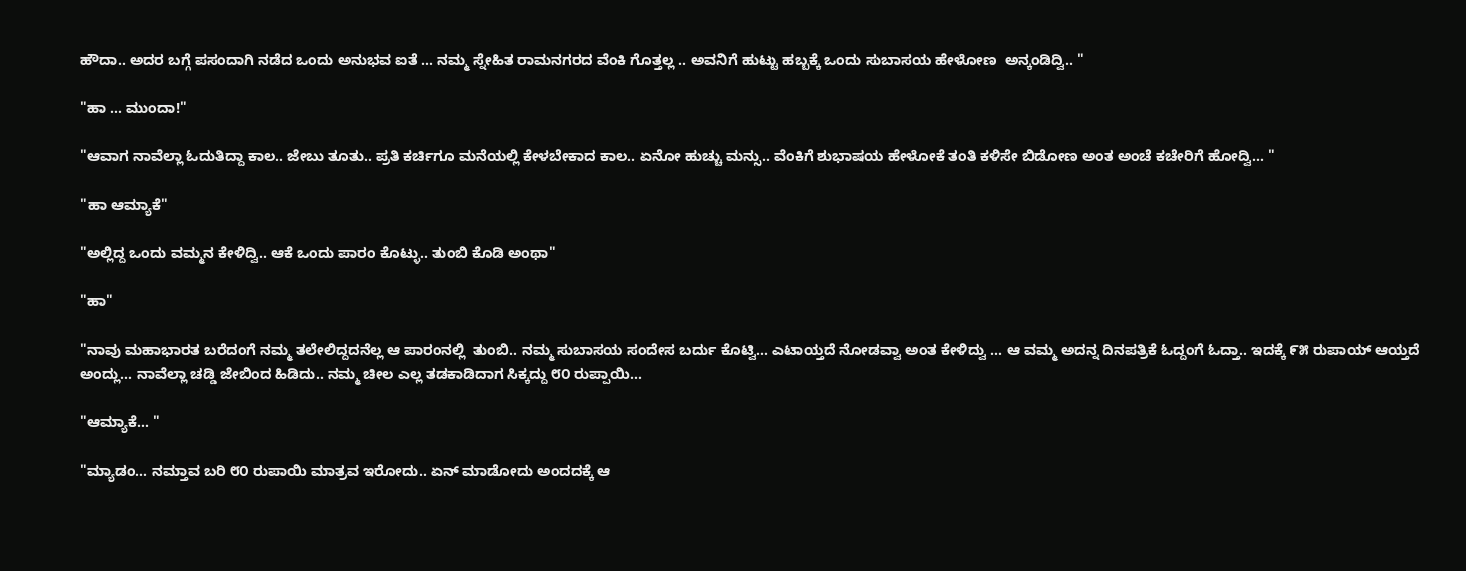ಹೌದಾ.. ಅದರ ಬಗ್ಗೆ ಪಸಂದಾಗಿ ನಡೆದ ಒಂದು ಅನುಭವ ಐತೆ … ನಮ್ಮ ಸ್ನೇಹಿತ ರಾಮನಗರದ ವೆಂಕಿ ಗೊತ್ತಲ್ಲ .. ಅವನಿಗೆ ಹುಟ್ಟು ಹಬ್ಬಕ್ಕೆ ಒಂದು ಸುಬಾಸಯ ಹೇಳೋಣ  ಅನ್ಕಂಡಿದ್ವಿ.. "

"ಹಾ … ಮುಂದಾ!"

"ಆವಾಗ ನಾವೆಲ್ಲಾ ಓದುತಿದ್ದಾ ಕಾಲ.. ಜೇಬು ತೂತು.. ಪ್ರತಿ ಕರ್ಚಿಗೂ ಮನೆಯಲ್ಲಿ ಕೇಳಬೇಕಾದ ಕಾಲ.. ಏನೋ ಹುಚ್ಚು ಮನ್ಸು.. ವೆಂಕಿಗೆ ಶುಭಾಷಯ ಹೇಳೋಕೆ ತಂತಿ ಕಳಿಸೇ ಬಿಡೋಣ ಅಂತ ಅಂಚೆ ಕಚೇರಿಗೆ ಹೋದ್ವಿ… "

"ಹಾ ಆಮ್ಯಾಕೆ"

"ಅಲ್ಲಿದ್ದ ಒಂದು ವಮ್ಮನ ಕೇಳಿದ್ವಿ.. ಆಕೆ ಒಂದು ಪಾರಂ ಕೊಟ್ಳು.. ತುಂಬಿ ಕೊಡಿ ಅಂಥಾ"

"ಹಾ"

"ನಾವು ಮಹಾಭಾರತ ಬರೆದಂಗೆ ನಮ್ಮ ತಲೇಲಿದ್ದದನೆಲ್ಲ ಆ ಪಾರಂನಲ್ಲಿ  ತುಂಬಿ.. ನಮ್ಮ ಸುಬಾಸಯ ಸಂದೇಸ ಬರ್ದು ಕೊಟ್ವಿ… ಎಟಾಯ್ತದೆ ನೋಡವ್ವಾ ಅಂತ ಕೇಳಿದ್ವು … ಆ ವಮ್ಮ ಅದನ್ನ ದಿನಪತ್ರಿಕೆ ಓದ್ದಂಗೆ ಓದ್ತಾ.. ಇದಕ್ಕೆ ೯೫ ರುಪಾಯ್ ಆಯ್ತದೆ ಅಂದ್ಲು… ನಾವೆಲ್ಲಾ ಚಡ್ಡಿ ಜೇಬಿಂದ ಹಿಡಿದು.. ನಮ್ಮ ಚೀಲ ಎಲ್ಲ ತಡಕಾಡಿದಾಗ ಸಿಕ್ಕದ್ದು ೮೦ ರುಪ್ಪಾಯಿ…

"ಆಮ್ಯಾಕೆ… "

"ಮ್ಯಾಡಂ… ನಮ್ತಾವ ಬರಿ ೮೦ ರುಪಾಯಿ ಮಾತ್ರವ ಇರೋದು.. ಏನ್ ಮಾಡೋದು ಅಂದದಕ್ಕೆ ಆ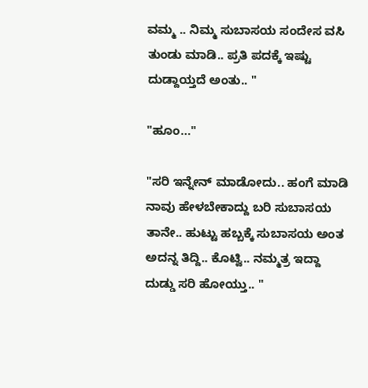ವಮ್ಮ .. ನಿಮ್ಮ ಸುಬಾಸಯ ಸಂದೇಸ ವಸಿ ತುಂಡು ಮಾಡಿ.. ಪ್ರತಿ ಪದಕ್ಕೆ ಇಷ್ಟು ದುಡ್ದಾಯ್ತದೆ ಅಂತು.. "

"ಹೂಂ…"

"ಸರಿ ಇನ್ನೇನ್ ಮಾಡೋದು.. ಹಂಗೆ ಮಾಡಿ ನಾವು ಹೇಳಬೇಕಾದ್ದು ಬರಿ ಸುಬಾಸಯ ತಾನೇ.. ಹುಟ್ಟು ಹಬ್ಬಕ್ಕೆ ಸುಬಾಸಯ ಅಂತ ಅದನ್ನ ತಿದ್ದಿ.. ಕೊಟ್ವಿ.. ನಮ್ಮತ್ರ ಇದ್ದಾ ದುಡ್ಡು ಸರಿ ಹೋಯ್ತು.. "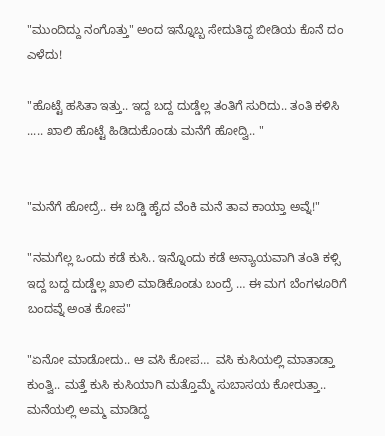"ಮುಂದಿದ್ದು ನಂಗೊತ್ತು" ಅಂದ ಇನ್ನೊಬ್ಬ ಸೇದುತಿದ್ದ ಬೀಡಿಯ ಕೊನೆ ದಂ ಎಳೆದು!

"ಹೊಟ್ಟೆ ಹಸಿತಾ ಇತ್ತು.. ಇದ್ದ ಬದ್ದ ದುಡ್ಡೆಲ್ಲ ತಂತಿಗೆ ಸುರಿದು.. ತಂತಿ ಕಳಿಸಿ ..... ಖಾಲಿ ಹೊಟ್ಟೆ ಹಿಡಿದುಕೊಂಡು ಮನೆಗೆ ಹೋದ್ವಿ.. "


"ಮನೆಗೆ ಹೋದ್ರೆ.. ಈ ಬಡ್ಡಿ ಹೈದ ವೆಂಕಿ ಮನೆ ತಾವ ಕಾಯ್ತಾ ಅವ್ನೆ!"

"ನಮಗೆಲ್ಲ ಒಂದು ಕಡೆ ಕುಸಿ.. ಇನ್ನೊಂದು ಕಡೆ ಅನ್ಯಾಯವಾಗಿ ತಂತಿ ಕಳ್ಸಿ ಇದ್ದ ಬದ್ದ ದುಡ್ಡೆಲ್ಲ ಖಾಲಿ ಮಾಡಿಕೊಂಡು ಬಂದ್ರೆ … ಈ ಮಗ ಬೆಂಗಳೂರಿಗೆ ಬಂದವ್ನೆ ಅಂತ ಕೋಪ"

"ಏನೋ ಮಾಡೋದು.. ಆ ವಸಿ ಕೋಪ…  ವಸಿ ಕುಸಿಯಲ್ಲಿ ಮಾತಾಡ್ತಾ ಕುಂತ್ವಿ.. ಮತ್ತೆ ಕುಸಿ ಕುಸಿಯಾಗಿ ಮತ್ತೊಮ್ಮೆ ಸುಬಾಸಯ ಕೋರುತ್ತಾ.. ಮನೆಯಲ್ಲಿ ಅಮ್ಮ ಮಾಡಿದ್ದ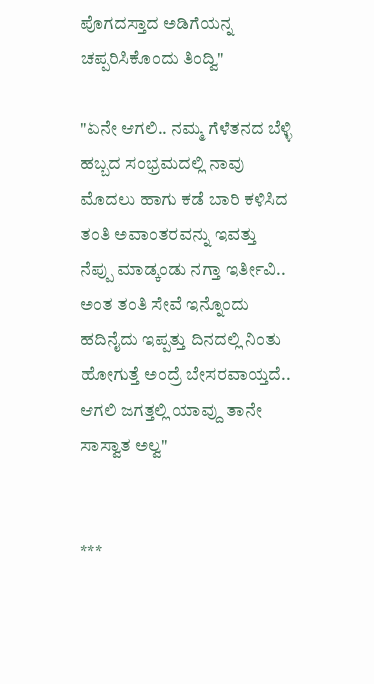ಪೊಗದಸ್ತಾದ ಅಡಿಗೆಯನ್ನ ಚಪ್ಪರಿಸಿಕೊಂದು ತಿಂದ್ವಿ"

"ಏನೇ ಆಗಲಿ.. ನಮ್ಮ ಗೆಳೆತನದ ಬೆಳ್ಳಿ ಹಬ್ಬದ ಸಂಭ್ರಮದಲ್ಲಿ ನಾವು ಮೊದಲು ಹಾಗು ಕಡೆ ಬಾರಿ ಕಳಿಸಿದ ತಂತಿ ಅವಾಂತರವನ್ನು ಇವತ್ತು ನೆಪ್ಪು ಮಾಡ್ಕಂಡು ನಗ್ತಾ ಇರ್ತೀವಿ.. ಅಂತ ತಂತಿ ಸೇವೆ ಇನ್ನೊಂದು ಹದಿನೈದು ಇಪ್ಪತ್ತು ದಿನದಲ್ಲಿ ನಿಂತು ಹೋಗುತ್ತೆ ಅಂದ್ರೆ ಬೇಸರವಾಯ್ತದೆ.. ಆಗಲಿ ಜಗತ್ತಲ್ಲಿ ಯಾವ್ದು ತಾನೇ ಸಾಸ್ವಾತ ಅಲ್ವ"


***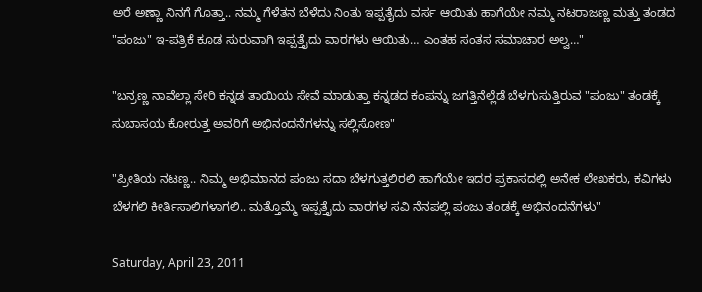ಅರೆ ಅಣ್ಣಾ ನಿನಗೆ ಗೊತ್ತಾ.. ನಮ್ಮ ಗೆಳೆತನ ಬೆಳೆದು ನಿಂತು ಇಪ್ಪತೈದು ವರ್ಸ ಆಯಿತು ಹಾಗೆಯೇ ನಮ್ಮ ನಟರಾಜಣ್ಣ ಮತ್ತು ತಂಡದ "ಪಂಜು" ಇ-ಪತ್ರಿಕೆ ಕೂಡ ಸುರುವಾಗಿ ಇಪ್ಪತ್ತೈದು ವಾರಗಳು ಆಯಿತು… ಎಂತಹ ಸಂತಸ ಸಮಾಚಾರ ಅಲ್ವ…"

"ಬನ್ರಣ್ಣ ನಾವೆಲ್ಲಾ ಸೇರಿ ಕನ್ನಡ ತಾಯಿಯ ಸೇವೆ ಮಾಡುತ್ತಾ ಕನ್ನಡದ ಕಂಪನ್ನು ಜಗತ್ತಿನೆಲ್ಲೆಡೆ ಬೆಳಗುಸುತ್ತಿರುವ "ಪಂಜು" ತಂಡಕ್ಕೆ ಸುಬಾಸಯ ಕೋರುತ್ತ ಅವರಿಗೆ ಅಭಿನಂದನೆಗಳನ್ನು ಸಲ್ಲಿಸೋಣ"

"ಪ್ರೀತಿಯ ನಟಣ್ಣ.. ನಿಮ್ಮ ಅಭಿಮಾನದ ಪಂಜು ಸದಾ ಬೆಳಗುತ್ತಲಿರಲಿ ಹಾಗೆಯೇ ಇದರ ಪ್ರಕಾಸದಲ್ಲಿ ಅನೇಕ ಲೇಖಕರು, ಕವಿಗಳು ಬೆಳಗಲಿ ಕೀರ್ತಿಸಾಲಿಗಳಾಗಲಿ.. ಮತ್ತೊಮ್ಮೆ ಇಪ್ಪತ್ತೈದು ವಾರಗಳ ಸವಿ ನೆನಪಲ್ಲಿ ಪಂಜು ತಂಡಕ್ಕೆ ಅಭಿನಂದನೆಗಳು"

Saturday, April 23, 2011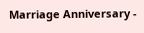Marriage Anniversary -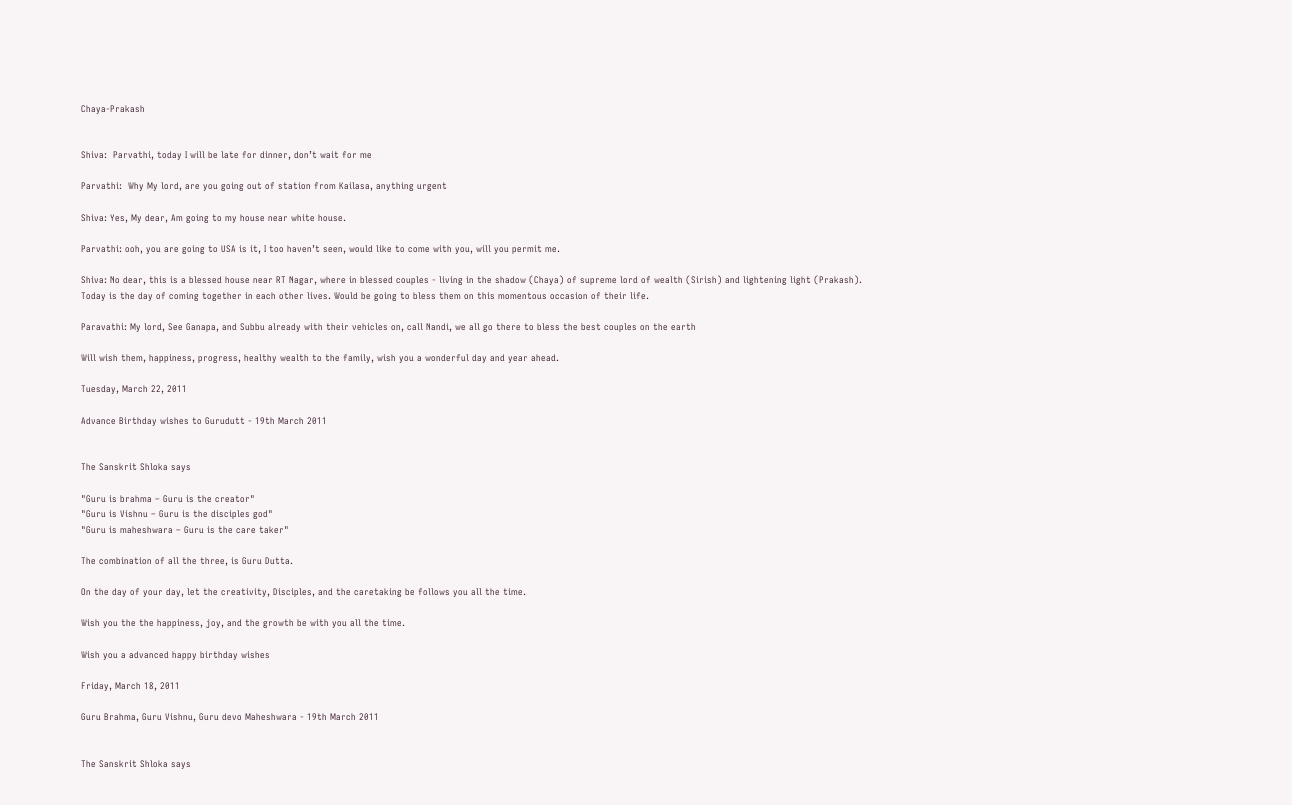Chaya-Prakash


Shiva:  Parvathi, today I will be late for dinner, don’t wait for me

Parvathi:  Why My lord, are you going out of station from Kailasa, anything urgent

Shiva: Yes, My dear, Am going to my house near white house.

Parvathi: ooh, you are going to USA is it, I too haven’t seen, would like to come with you, will you permit me.

Shiva: No dear, this is a blessed house near RT Nagar, where in blessed couples - living in the shadow (Chaya) of supreme lord of wealth (Sirish) and lightening light (Prakash).  Today is the day of coming together in each other lives. Would be going to bless them on this momentous occasion of their life.

Paravathi: My lord, See Ganapa, and Subbu already with their vehicles on, call Nandi, we all go there to bless the best couples on the earth

Will wish them, happiness, progress, healthy wealth to the family, wish you a wonderful day and year ahead.

Tuesday, March 22, 2011

Advance Birthday wishes to Gurudutt - 19th March 2011


The Sanskrit Shloka says

"Guru is brahma – Guru is the creator"
"Guru is Vishnu – Guru is the disciples god"
"Guru is maheshwara – Guru is the care taker"

The combination of all the three, is Guru Dutta.

On the day of your day, let the creativity, Disciples, and the caretaking be follows you all the time.

Wish you the the happiness, joy, and the growth be with you all the time.

Wish you a advanced happy birthday wishes

Friday, March 18, 2011

Guru Brahma, Guru Vishnu, Guru devo Maheshwara - 19th March 2011


The Sanskrit Shloka says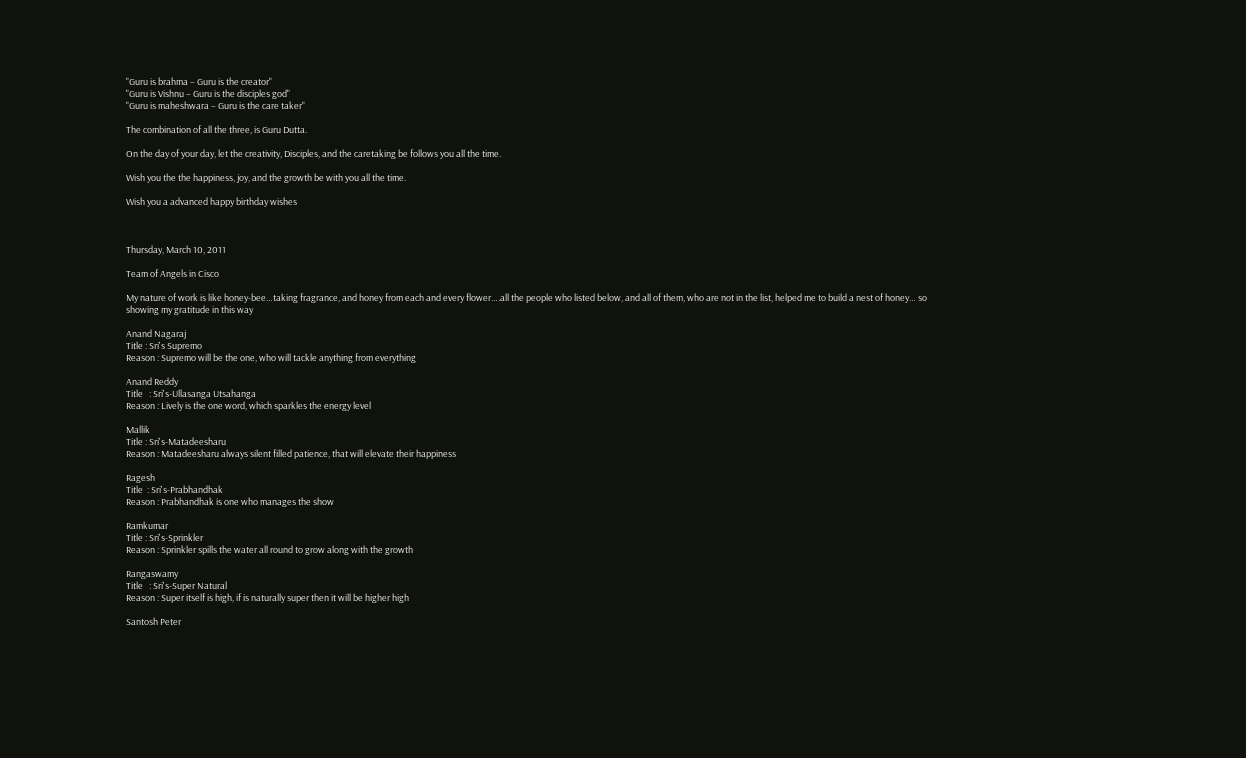"Guru is brahma – Guru is the creator"
"Guru is Vishnu – Guru is the disciples god"
"Guru is maheshwara – Guru is the care taker"

The combination of all the three, is Guru Dutta.

On the day of your day, let the creativity, Disciples, and the caretaking be follows you all the time.

Wish you the the happiness, joy, and the growth be with you all the time.

Wish you a advanced happy birthday wishes



Thursday, March 10, 2011

Team of Angels in Cisco

My nature of work is like honey-bee…taking fragrance, and honey from each and every flower….all the people who listed below, and all of them, who are not in the list, helped me to build a nest of honey… so showing my gratitude in this way

Anand Nagaraj
Title : Sri's Supremo
Reason : Supremo will be the one, who will tackle anything from everything

Anand Reddy
Title   : Sri's-Ullasanga Utsahanga
Reason : Lively is the one word, which sparkles the energy level

Mallik
Title : Sri's-Matadeesharu
Reason : Matadeesharu always silent filled patience, that will elevate their happiness

Ragesh
Title  : Sri's-Prabhandhak
Reason : Prabhandhak is one who manages the show

Ramkumar
Title : Sri's-Sprinkler
Reason : Sprinkler spills the water all round to grow along with the growth

Rangaswamy
Title   : Sri's-Super Natural
Reason : Super itself is high, if is naturally super then it will be higher high

Santosh Peter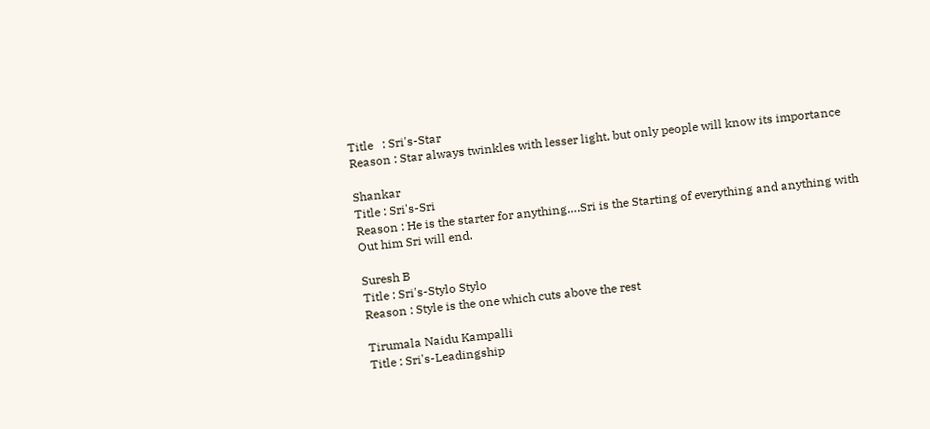Title   : Sri's-Star
Reason : Star always twinkles with lesser light, but only people will know its importance

Shankar
Title : Sri's-Sri
Reason : He is the starter for anything….Sri is the Starting of everything and anything with
Out him Sri will end.

Suresh B
Title : Sri's-Stylo Stylo
Reason : Style is the one which cuts above the rest

Tirumala Naidu Kampalli
Title : Sri's-Leadingship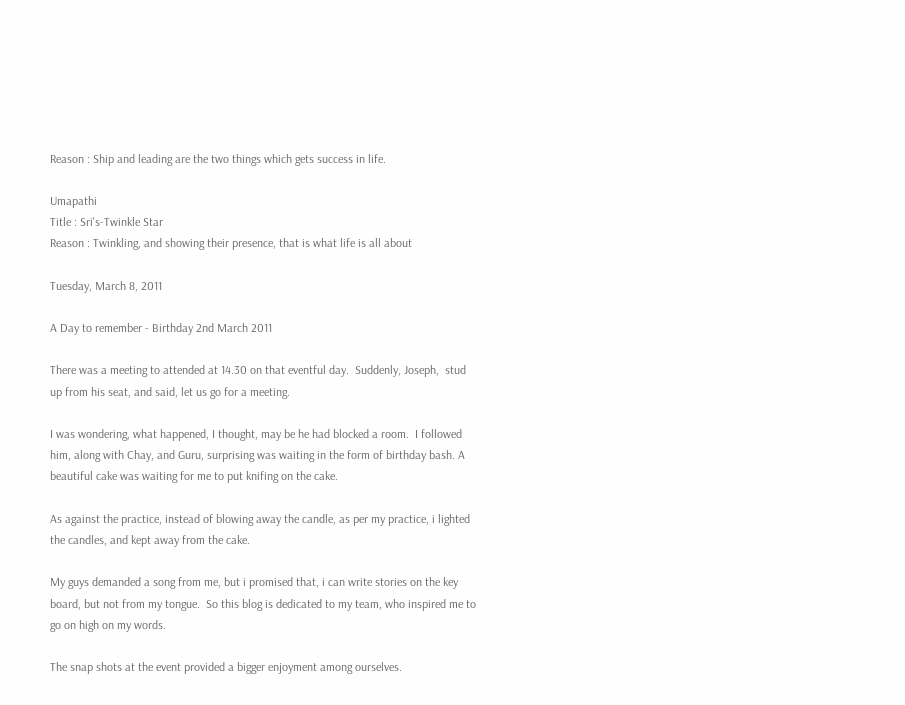Reason : Ship and leading are the two things which gets success in life.

Umapathi
Title : Sri's-Twinkle Star
Reason : Twinkling, and showing their presence, that is what life is all about

Tuesday, March 8, 2011

A Day to remember - Birthday 2nd March 2011

There was a meeting to attended at 14.30 on that eventful day.  Suddenly, Joseph,  stud up from his seat, and said, let us go for a meeting.

I was wondering, what happened, I thought, may be he had blocked a room.  I followed him, along with Chay, and Guru, surprising was waiting in the form of birthday bash. A beautiful cake was waiting for me to put knifing on the cake.

As against the practice, instead of blowing away the candle, as per my practice, i lighted the candles, and kept away from the cake.

My guys demanded a song from me, but i promised that, i can write stories on the key board, but not from my tongue.  So this blog is dedicated to my team, who inspired me to go on high on my words.

The snap shots at the event provided a bigger enjoyment among ourselves.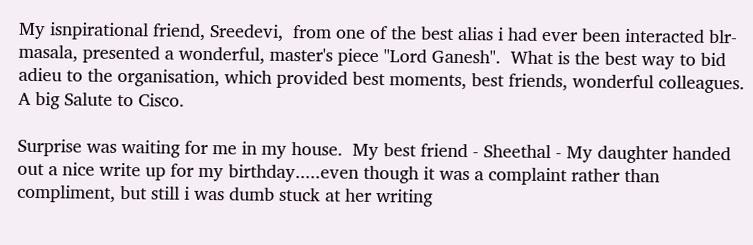My isnpirational friend, Sreedevi,  from one of the best alias i had ever been interacted blr-masala, presented a wonderful, master's piece "Lord Ganesh".  What is the best way to bid adieu to the organisation, which provided best moments, best friends, wonderful colleagues. A big Salute to Cisco.

Surprise was waiting for me in my house.  My best friend - Sheethal - My daughter handed out a nice write up for my birthday.....even though it was a complaint rather than compliment, but still i was dumb stuck at her writing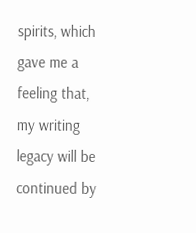spirits, which gave me a feeling that, my writing legacy will be continued by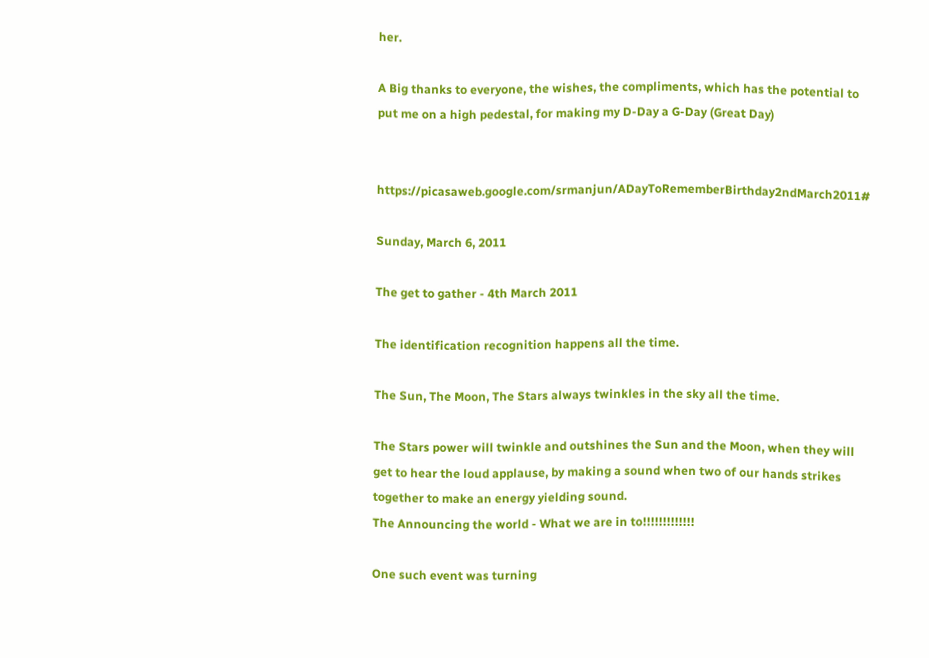her.

A Big thanks to everyone, the wishes, the compliments, which has the potential to put me on a high pedestal, for making my D-Day a G-Day (Great Day)


https://picasaweb.google.com/srmanjun/ADayToRememberBirthday2ndMarch2011#

Sunday, March 6, 2011

The get to gather - 4th March 2011

The identification recognition happens all the time.

The Sun, The Moon, The Stars always twinkles in the sky all the time.

The Stars power will twinkle and outshines the Sun and the Moon, when they will get to hear the loud applause, by making a sound when two of our hands strikes together to make an energy yielding sound.
The Announcing the world - What we are in to!!!!!!!!!!!!!

One such event was turning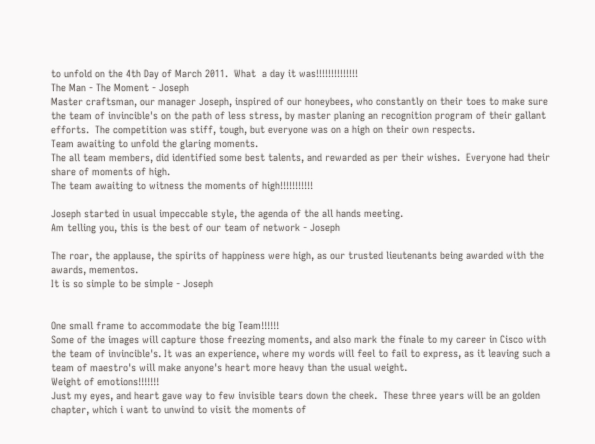to unfold on the 4th Day of March 2011.  What  a day it was!!!!!!!!!!!!!!
The Man - The Moment - Joseph
Master craftsman, our manager Joseph, inspired of our honeybees, who constantly on their toes to make sure the team of invincible's on the path of less stress, by master planing an recognition program of their gallant efforts.  The competition was stiff, tough, but everyone was on a high on their own respects.
Team awaiting to unfold the glaring moments.
The all team members, did identified some best talents, and rewarded as per their wishes.  Everyone had their share of moments of high.
The team awaiting to witness the moments of high!!!!!!!!!!!

Joseph started in usual impeccable style, the agenda of the all hands meeting.
Am telling you, this is the best of our team of network - Joseph

The roar, the applause, the spirits of happiness were high, as our trusted lieutenants being awarded with the awards, mementos.
It is so simple to be simple - Joseph


One small frame to accommodate the big Team!!!!!!
Some of the images will capture those freezing moments, and also mark the finale to my career in Cisco with the team of invincible's. It was an experience, where my words will feel to fail to express, as it leaving such a team of maestro's will make anyone's heart more heavy than the usual weight.
Weight of emotions!!!!!!!
Just my eyes, and heart gave way to few invisible tears down the cheek.  These three years will be an golden chapter, which i want to unwind to visit the moments of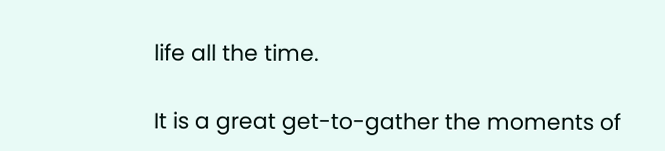life all the time.

It is a great get-to-gather the moments of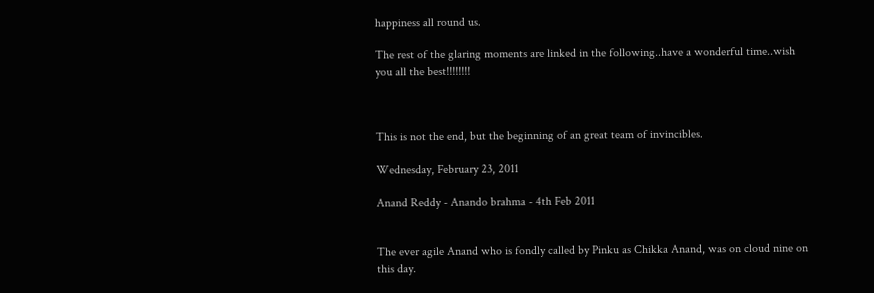happiness all round us.

The rest of the glaring moments are linked in the following..have a wonderful time..wish you all the best!!!!!!!!



This is not the end, but the beginning of an great team of invincibles.

Wednesday, February 23, 2011

Anand Reddy - Anando brahma - 4th Feb 2011


The ever agile Anand who is fondly called by Pinku as Chikka Anand, was on cloud nine on this day.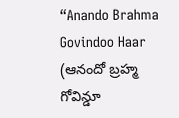“Anando Brahma Govindoo Haar (ఆనందో బ్రహ్మ గోవిన్డూ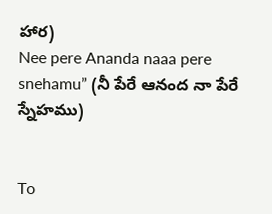హార)
Nee pere Ananda naaa pere snehamu” (నీ పేరే ఆనంద నా పేరే స్నేహము)


To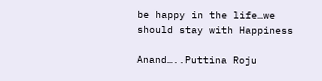be happy in the life…we should stay with Happiness

Anand…..Puttina Roju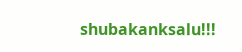shubakanksalu!!!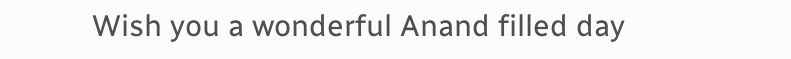Wish you a wonderful Anand filled day